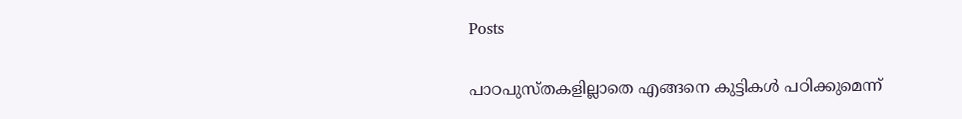Posts

പാഠപുസ്‌തകളില്ലാതെ എങ്ങനെ കുട്ടികൾ പഠിക്കുമെന്ന്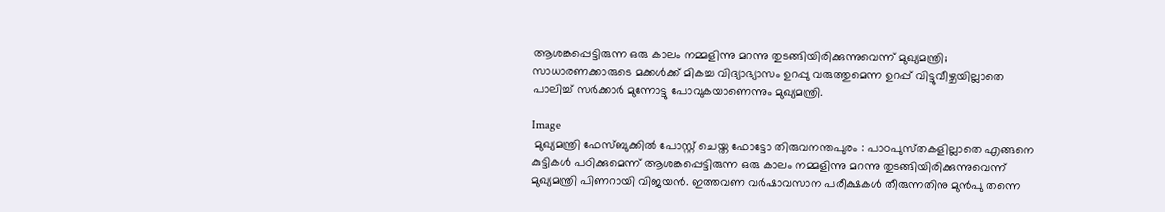ആശങ്കപ്പെട്ടിരുന്ന ഒരു കാലം നമ്മളിന്നു മറന്നു തുടങ്ങിയിരിക്കുന്നുവെന്ന്‌ മുഖ്യമന്ത്രി; സാധാരണക്കാരുടെ മക്കൾക്ക് മികച്ച വിദ്യാഭ്യാസം ഉറപ്പു വരുത്തുമെന്ന ഉറപ്പ് വിട്ടുവീഴ്ചയില്ലാതെ പാലിച്ച് സർക്കാർ മുന്നോട്ടു പോവുകയാണെന്നും മുഖ്യമന്ത്രി.

Image
 മുഖ്യമന്ത്രി ഫേസ്ബുക്കിൽ പോസ്റ്റ് ചെയ്ത ഫോട്ടോ തിരുവനന്തപുരം : പാഠപുസ്‌തകളില്ലാതെ എങ്ങനെ കുട്ടികൾ പഠിക്കുമെന്ന് ആശങ്കപ്പെട്ടിരുന്ന ഒരു കാലം നമ്മളിന്നു മറന്നു തുടങ്ങിയിരിക്കുന്നുവെന്ന്‌ മുഖ്യമന്ത്രി പിണറായി വിജയൻ. ഇത്തവണ വർഷാവസാന പരീക്ഷകൾ തീരുന്നതിനു മുൻപു തന്നെ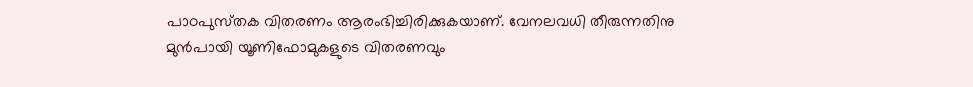പാഠപുസ്‌തക വിതരണം ആരംഭിച്ചിരിക്കുകയാണ്. വേനലവധി തീരുന്നതിനു മുൻപായി യൂണിഫോമുകളുടെ വിതരണവും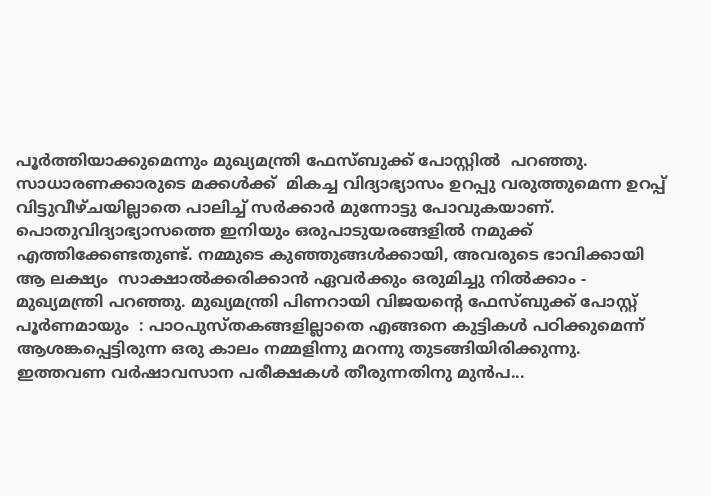പൂർത്തിയാക്കുമെന്നും മുഖ്യമന്ത്രി ഫേസ്ബുക്ക് പോസ്റ്റിൽ  പറഞ്ഞു. സാധാരണക്കാരുടെ മക്കൾക്ക്  മികച്ച വിദ്യാഭ്യാസം ഉറപ്പു വരുത്തുമെന്ന ഉറപ്പ് വിട്ടുവീഴ്‌ചയില്ലാതെ പാലിച്ച് സർക്കാർ മുന്നോട്ടു പോവുകയാണ്. പൊതുവിദ്യാഭ്യാസത്തെ ഇനിയും ഒരുപാടുയരങ്ങളിൽ നമുക്ക് എത്തിക്കേണ്ടതുണ്ട്. നമ്മുടെ കുഞ്ഞുങ്ങൾക്കായി, അവരുടെ ഭാവിക്കായി ആ ലക്ഷ്യം  സാക്ഷാൽക്കരിക്കാൻ ഏവർക്കും ഒരുമിച്ചു നിൽക്കാം - മുഖ്യമന്ത്രി പറഞ്ഞു. മുഖ്യമന്ത്രി പിണറായി വിജയന്റെ ഫേസ്ബുക്ക് പോസ്റ്റ് പൂർണമായും  : പാഠപുസ്തകങ്ങളില്ലാതെ എങ്ങനെ കുട്ടികൾ പഠിക്കുമെന്ന് ആശങ്കപ്പെട്ടിരുന്ന ഒരു കാലം നമ്മളിന്നു മറന്നു തുടങ്ങിയിരിക്കുന്നു. ഇത്തവണ വർഷാവസാന പരീക്ഷകൾ തീരുന്നതിനു മുൻപ...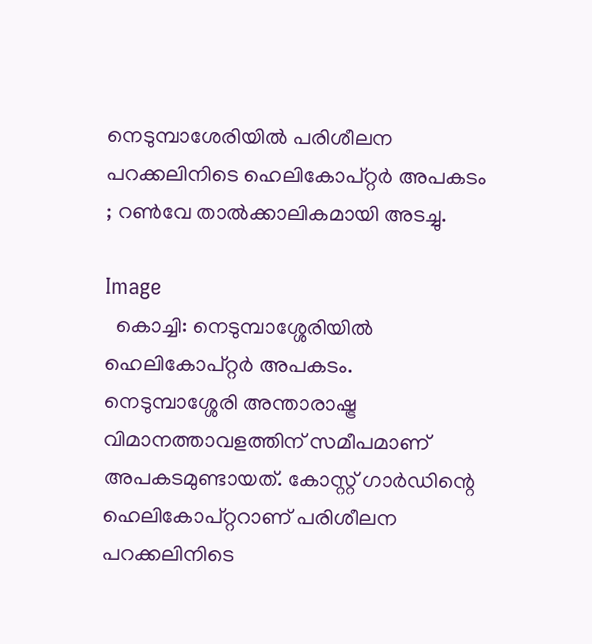നെടുമ്പാശേരിയിൽ പരിശീലന പറക്കലിനിടെ ഹെലികോപ്റ്റർ അപകടം ; റൺവേ താൽക്കാലികമായി അടച്ചു.

Image
  കൊച്ചി: നെടുമ്പാശ്ശേരിയിൽ ഹെലികോപ്റ്റർ അപകടം. നെടുമ്പാശ്ശേരി അന്താരാഷ്ട്ര വിമാനത്താവളത്തിന് സമീപമാണ് അപകടമുണ്ടായത്. കോസ്റ്റ് ഗാർഡിന്റെ ഹെലികോപ്റ്ററാണ് പരിശീലന പറക്കലിനിടെ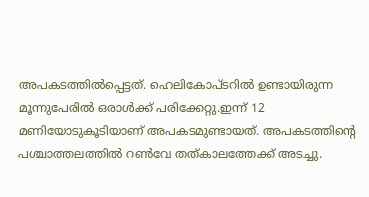അപകടത്തിൽപ്പെട്ടത്. ഹെലികോപ്ടറിൽ ഉണ്ടായിരുന്ന മൂന്നുപേരിൽ ഒരാൾക്ക് പരിക്കേറ്റു.ഇന്ന് 12 മണിയോടുകൂടിയാണ് അപകടമുണ്ടായത്. അപകടത്തിന്റെ പശ്ചാത്തലത്തിൽ റൺവേ തത്കാലത്തേക്ക് അടച്ചു.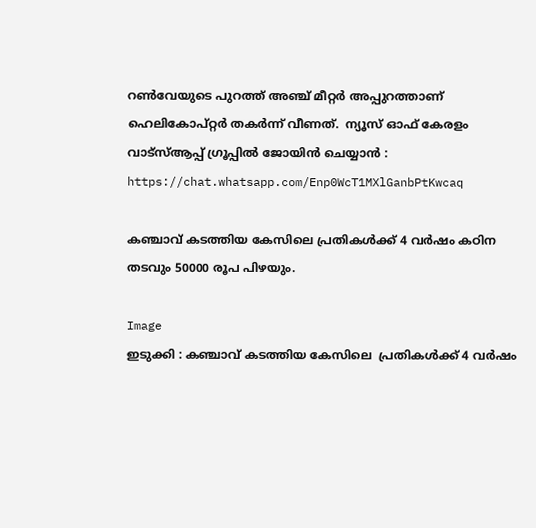റൺവേയുടെ പുറത്ത് അഞ്ച് മീറ്റർ അപ്പുറത്താണ് ഹെലികോപ്റ്റർ തകർന്ന് വീണത്.  ന്യൂസ്‌ ഓഫ് കേരളം വാട്സ്ആപ്പ് ഗ്രൂപ്പിൽ ജോയിൻ ചെയ്യാൻ : https://chat.whatsapp.com/Enp0WcT1MXlGanbPtKwcaq

കഞ്ചാവ് കടത്തിയ കേസിലെ പ്രതികൾക്ക് 4 വർഷം കഠിന തടവും 50000 രൂപ പിഴയും.

Image
ഇടുക്കി : കഞ്ചാവ് കടത്തിയ കേസിലെ  പ്രതികൾക്ക് 4 വർഷം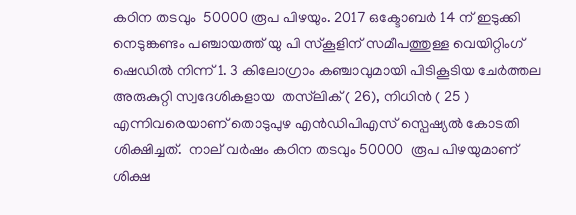കഠിന തടവും  50000 രൂപ പിഴയും. 2017 ഒക്ടോബർ 14 ന് ഇടുക്കി നെടുങ്കണ്ടം പഞ്ചായത്ത് യു പി സ്കൂളിന് സമീപത്തുള്ള വെയിറ്റിംഗ് ഷെഡിൽ നിന്ന് 1. 3 കിലോഗ്രാം കഞ്ചാവുമായി പിടികൂടിയ ചേർത്തല അരുകുറ്റി സ്വദേശികളായ  തസ്‌ലിക് ( 26), നിധിൻ ( 25 ) എന്നിവരെയാണ് തൊടുപുഴ എൻഡിപിഎസ് സ്പെഷ്യൽ കോടതി ശിക്ഷിച്ചത്.  നാല് വർഷം കഠിന തടവും 50000  രൂപ പിഴയുമാണ് ശിക്ഷ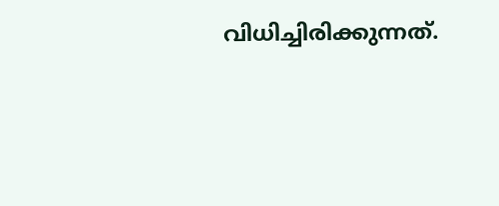വിധിച്ചിരിക്കുന്നത്.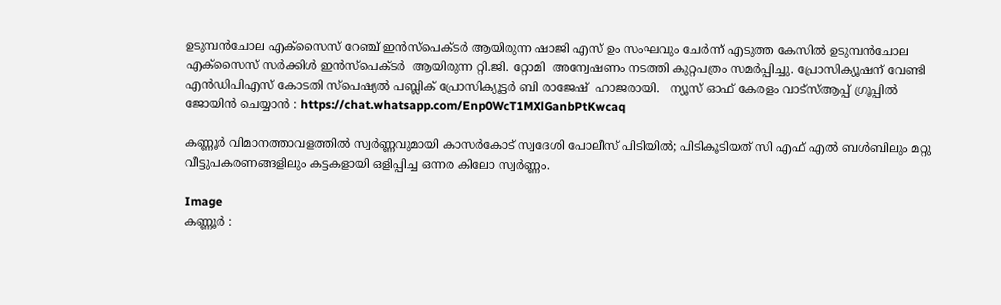ഉടുമ്പൻചോല എക്സൈസ് റേഞ്ച് ഇൻസ്പെക്ടർ ആയിരുന്ന ഷാജി എസ് ഉം സംഘവും ചേർന്ന് എടുത്ത കേസിൽ ഉടുമ്പൻചോല എക്സൈസ് സർക്കിൾ ഇൻസ്പെക്ടർ  ആയിരുന്ന റ്റി.ജി. റ്റോമി  അന്വേഷണം നടത്തി കുറ്റപത്രം സമർപ്പിച്ചു. പ്രോസിക്യൂഷന് വേണ്ടി എൻഡിപിഎസ് കോടതി സ്പെഷ്യൽ പബ്ലിക് പ്രോസിക്യൂട്ടർ ബി രാജേഷ്  ഹാജരായി.   ന്യൂസ്‌ ഓഫ് കേരളം വാട്സ്ആപ്പ് ഗ്രൂപ്പിൽ ജോയിൻ ചെയ്യാൻ : https://chat.whatsapp.com/Enp0WcT1MXlGanbPtKwcaq

കണ്ണൂർ വിമാനത്താവളത്തിൽ സ്വർണ്ണവുമായി കാസർകോട് സ്വദേശി പോലീസ് പിടിയിൽ; പിടികൂടിയത് സി എഫ് എൽ ബൾബിലും മറ്റു വീട്ടുപകരണങ്ങളിലും കട്ടകളായി ഒളിപ്പിച്ച ഒന്നര കിലോ സ്വർണ്ണം.

Image
കണ്ണൂർ :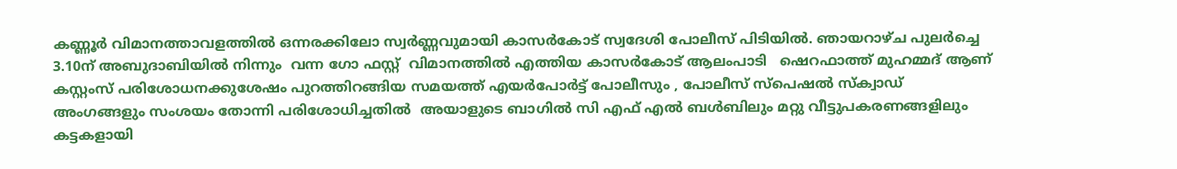കണ്ണൂർ വിമാനത്താവളത്തിൽ ഒന്നരക്കിലോ സ്വർണ്ണവുമായി കാസർകോട് സ്വദേശി പോലീസ് പിടിയിൽ. ഞായറാഴ്ച പുലർച്ചെ 3.10ന് അബുദാബിയിൽ നിന്നും  വന്ന ഗോ ഫസ്റ്റ്  വിമാനത്തിൽ എത്തിയ കാസർകോട് ആലംപാടി   ഷെറഫാത്ത് മുഹമ്മദ്‌ ആണ് കസ്റ്റംസ് പരിശോധനക്കുശേഷം പുറത്തിറങ്ങിയ സമയത്ത് എയർപോർട്ട് പോലീസും , പോലീസ് സ്പെഷൽ സ്ക്വാഡ് അംഗങ്ങളും സംശയം തോന്നി പരിശോധിച്ചതിൽ  അയാളുടെ ബാഗിൽ സി എഫ് എൽ ബൾബിലും മറ്റു വീട്ടുപകരണങ്ങളിലും കട്ടകളായി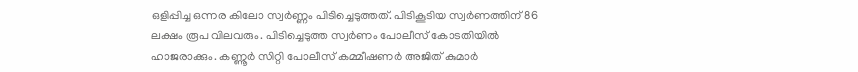ഒളിപ്പിച്ച ഒന്നര കിലോ സ്വർണ്ണം പിടിച്ചെടുത്തത്. പിടികൂടിയ സ്വർണത്തിന് 86 ലക്ഷം രൂപ വിലവരും. പിടിച്ചെടുത്ത സ്വർണം പോലീസ് കോടതിയിൽ ഹാജരാക്കും. കണ്ണൂർ സിറ്റി പോലീസ് കമ്മീഷണർ അജിത് കുമാർ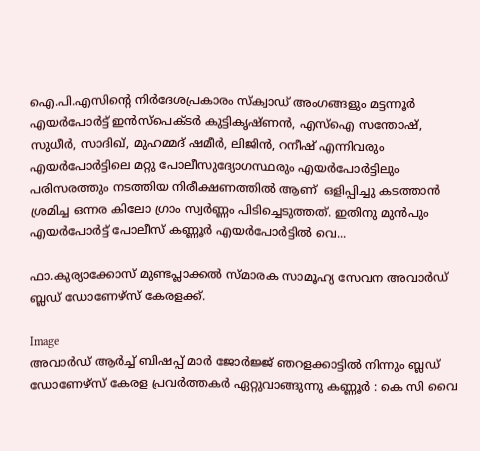ഐ.പി.എസിന്റെ നിർദേശപ്രകാരം സ്‌ക്വാഡ് അംഗങ്ങളും മട്ടന്നൂർ എയർപോർട്ട് ഇൻസ്‌പെക്ടർ കുട്ടികൃഷ്ണൻ, എസ്ഐ സന്തോഷ്‌, സുധീർ, സാദിഖ്, മുഹമ്മദ്‌ ഷമീർ, ലിജിൻ, റനീഷ് എന്നിവരും എയർപോർട്ടിലെ മറ്റു പോലീസുദ്യോഗസ്ഥരും എയർപോർട്ടിലും പരിസരത്തും നടത്തിയ നിരീക്ഷണത്തിൽ ആണ്  ഒളിപ്പിച്ചു കടത്താൻ ശ്രമിച്ച ഒന്നര കിലോ ഗ്രാം സ്വർണ്ണം പിടിച്ചെടുത്തത്. ഇതിനു മുൻപും എയർപോർട്ട് പോലീസ് കണ്ണൂർ എയർപോർട്ടിൽ വെ...

ഫാ.കുര്യാക്കോസ് മുണ്ടപ്ലാക്കൽ സ്മാരക സാമൂഹ്യ സേവന അവാർഡ് ബ്ലഡ് ഡോണേഴ്സ് കേരളക്ക്.

Image
അവാർഡ് ആർച്ച് ബിഷപ്പ് മാർ ജോർജ്ജ് ഞറളക്കാട്ടിൽ നിന്നും ബ്ലഡ് ഡോണേഴ്സ് കേരള പ്രവർത്തകർ ഏറ്റുവാങ്ങുന്നു കണ്ണൂർ : കെ സി വൈ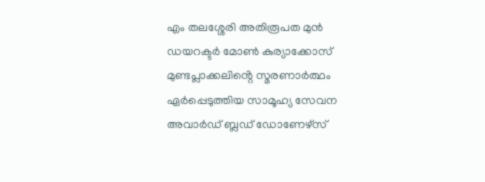എം തലശ്ശേരി അതിരൂപത മുൻ ഡയറക്ടർ മോൺ കുര്യാക്കോസ് മുണ്ടപ്ലാക്കലിൻ്റെ സ്മരണാർത്ഥം ഏർപ്പെടുത്തിയ സാമൂഹ്യ സേവന അവാർഡ് ബ്ലഡ് ഡോണേഴ്സ്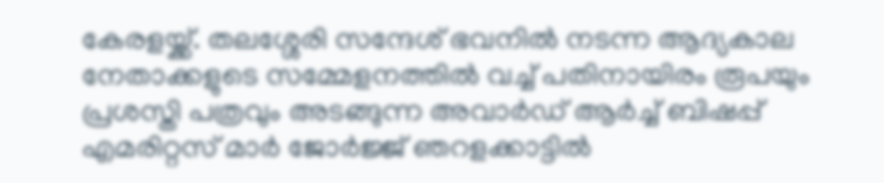കേരളയ്ക്ക്. തലശ്ശേരി സന്ദേശ് ഭവനിൽ നടന്ന ആദ്യകാല നേതാക്കളുടെ സമ്മേളനത്തിൽ വച്ച് പതിനായിരം രൂപയും പ്രശസ്തി പത്രവും അടങ്ങുന്ന അവാർഡ് ആർച്ച് ബിഷപ്പ് എമരിറ്റസ് മാർ ജോർജ്ജ് ഞറളക്കാട്ടിൽ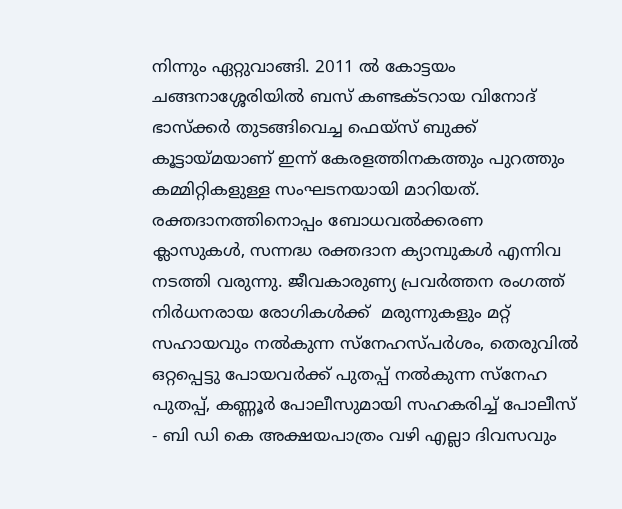നിന്നും ഏറ്റുവാങ്ങി. 2011 ൽ കോട്ടയം ചങ്ങനാശ്ശേരിയിൽ ബസ് കണ്ടക്ടറായ വിനോദ് ഭാസ്ക്കർ തുടങ്ങിവെച്ച ഫെയ്സ് ബുക്ക് കൂട്ടായ്മയാണ് ഇന്ന് കേരളത്തിനകത്തും പുറത്തും കമ്മിറ്റികളുള്ള സംഘടനയായി മാറിയത്. രക്തദാനത്തിനൊപ്പം ബോധവൽക്കരണ ക്ലാസുകൾ, സന്നദ്ധ രക്തദാന ക്യാമ്പുകൾ എന്നിവ നടത്തി വരുന്നു. ജീവകാരുണ്യ പ്രവർത്തന രംഗത്ത് നിർധനരായ രോഗികൾക്ക്  മരുന്നുകളും മറ്റ് സഹായവും നൽകുന്ന സ്നേഹസ്പർശം, തെരുവിൽ ഒറ്റപ്പെട്ടു പോയവർക്ക് പുതപ്പ് നൽകുന്ന സ്നേഹ പുതപ്പ്, കണ്ണൂർ പോലീസുമായി സഹകരിച്ച് പോലീസ് - ബി ഡി കെ അക്ഷയപാത്രം വഴി എല്ലാ ദിവസവും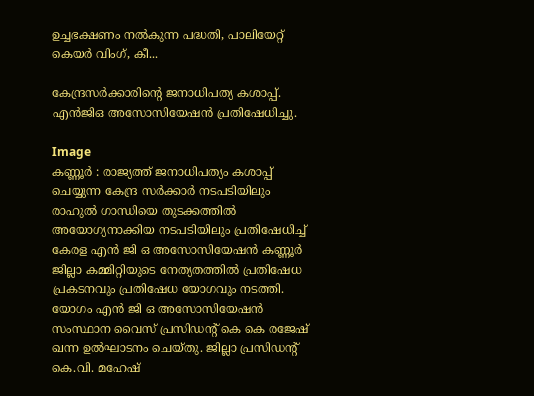ഉച്ചഭക്ഷണം നൽകുന്ന പദ്ധതി, പാലിയേറ്റ് കെയർ വിംഗ്, കീ...

കേന്ദ്രസർക്കാരിന്റെ ജനാധിപത്യ കശാപ്പ്. എൻജിഒ അസോസിയേഷൻ പ്രതിഷേധിച്ചു.

Image
കണ്ണൂർ : രാജ്യത്ത് ജനാധിപത്യം കശാപ്പ് ചെയ്യുന്ന കേന്ദ്ര സർക്കാർ നടപടിയിലും രാഹുൽ ഗാന്ധിയെ തുടക്കത്തിൽ അയോഗ്യനാക്കിയ നടപടിയിലും പ്രതിഷേധിച്ച് കേരള എൻ ജി ഒ അസോസിയേഷൻ കണ്ണൂർ ജില്ലാ കമ്മിറ്റിയുടെ നേത്യതത്തിൽ പ്രതിഷേധ പ്രകടനവും പ്രതിഷേധ യോഗവും നടത്തി. യോഗം എൻ ജി ഒ അസോസിയേഷൻ സംസ്ഥാന വൈസ് പ്രസിഡന്റ് കെ കെ രജേഷ് ഖന്ന ഉൽഘാടനം ചെയ്തു. ജില്ലാ പ്രസിഡന്റ് കെ.വി. മഹേഷ്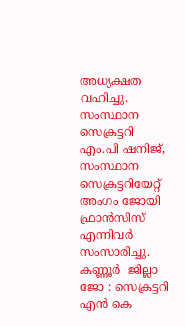അധ്യക്ഷത വഹിച്ചു. സംസ്ഥാന സെക്രട്ടറി എം.പി ഷനിജ്, സംസ്ഥാന സെക്രട്ടറിയേറ്റ് അംഗം ജോയി ഫ്രാൻസിസ് എന്നിവർ സംസാരിച്ചു. കണ്ണൂർ  ജില്ലാ ജോ : സെക്രട്ടറി എൻ കെ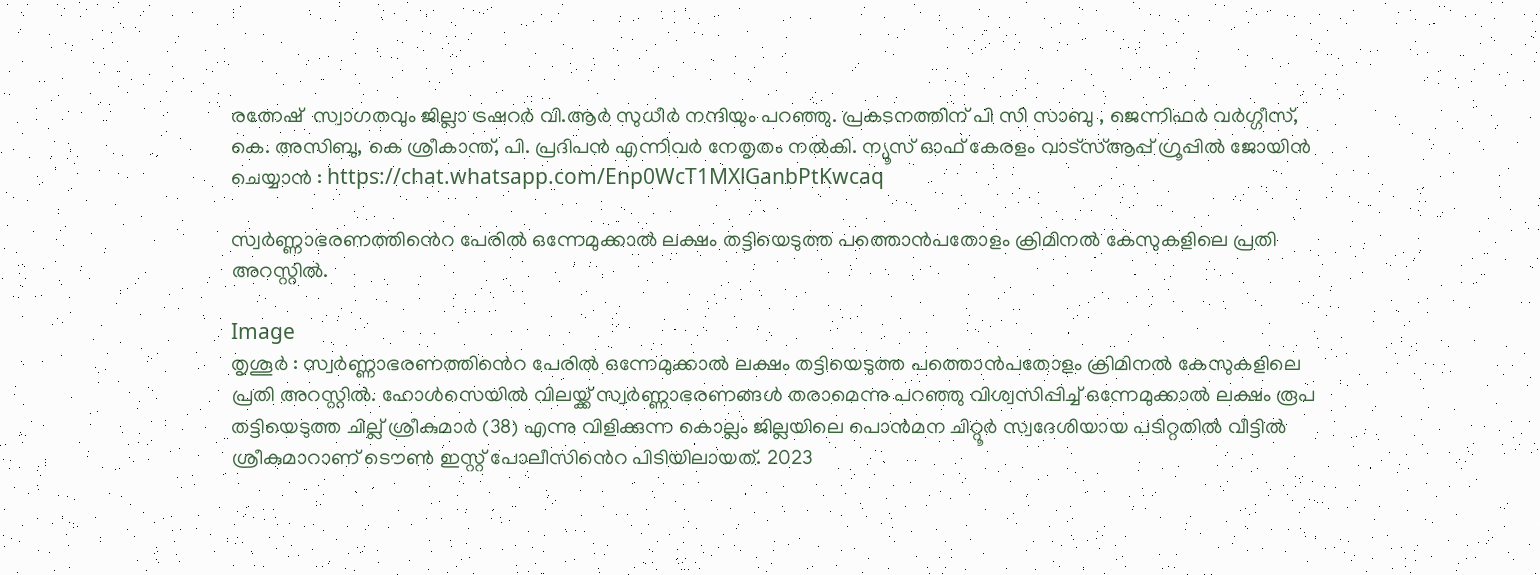രത്നേഷ്  സ്വാഗതവും ജില്ലാ ട്രഷറർ വി.ആർ സുധീർ നന്ദിയും പറഞ്ഞു. പ്രകടനത്തിന് പി സി സാബു , ജെന്നിഫർ വർഗ്ഗീസ്, കെ. അസിബു, കെ ശ്രീകാന്ത്, പി. പ്രദിപൻ എന്നിവർ നേതൃതം നൽകി. ന്യൂസ്‌ ഓഫ് കേരളം വാട്സ്ആപ്പ് ഗ്രൂപ്പിൽ ജോയിൻ ചെയ്യാൻ : https://chat.whatsapp.com/Enp0WcT1MXlGanbPtKwcaq

സ്വർണ്ണാഭരണത്തിൻെറ പേരിൽ ഒന്നേമുക്കാൽ ലക്ഷം തട്ടിയെടുത്ത പത്തൊൻപതോളം ക്രിമിനൽ കേസുകളിലെ പ്രതി അറസ്റ്റിൽ.

Image
തൃശൂർ : സ്വർണ്ണാഭരണത്തിൻെറ പേരിൽ ഒന്നേമുക്കാൽ ലക്ഷം തട്ടിയെടുത്ത പത്തൊൻപതോളം ക്രിമിനൽ കേസുകളിലെ പ്രതി അറസ്റ്റിൽ. ഹോൾസെയിൽ വിലയ്ക്ക് സ്വർണ്ണാഭരണങ്ങൾ തരാമെന്നു പറഞ്ഞു വിശ്വസിപ്പിച്ച് ഒന്നേമുക്കാൽ ലക്ഷം രൂപ തട്ടിയെടുത്ത ചില്ല് ശ്രീകുമാർ (38) എന്നു വിളിക്കുന്ന കൊല്ലം ജില്ലയിലെ പൊൻമന ചിറ്റൂർ സ്വദേശിയായ പടിറ്റതിൽ വീട്ടിൽ ശ്രീകുമാറാണ് ടൌൺ ഇസ്റ്റ് പോലീസിൻെറ പിടിയിലായത്. 2023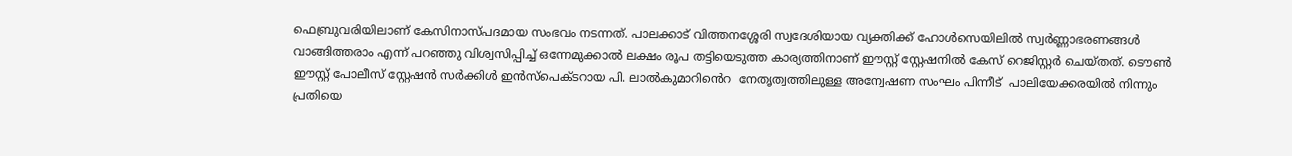ഫെബ്രുവരിയിലാണ് കേസിനാസ്പദമായ സംഭവം നടന്നത്. പാലക്കാട് വിത്തനശ്ശേരി സ്വദേശിയായ വ്യക്തിക്ക് ഹോൾസെയിലിൽ സ്വർണ്ണാഭരണങ്ങൾ വാങ്ങിത്തരാം എന്ന് പറഞ്ഞു വിശ്വസിപ്പിച്ച് ഒന്നേമുക്കാൽ ലക്ഷം രൂപ തട്ടിയെടുത്ത കാര്യത്തിനാണ് ഈസ്റ്റ് സ്റ്റേഷനിൽ കേസ് റെജിസ്റ്റർ ചെയ്തത്. ടൌൺ ഈസ്റ്റ് പോലീസ് സ്റ്റേഷൻ സർക്കിൾ ഇൻസ്പെക്ടറായ പി. ലാൽകുമാറിൻെറ  നേതൃത്വത്തിലുള്ള അന്വേഷണ സംഘം പിന്നീട്  പാലിയേക്കരയിൽ നിന്നും പ്രതിയെ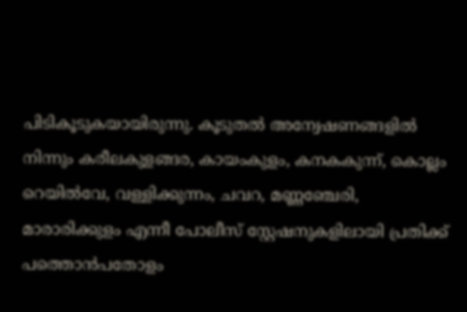പിടികൂടുകയായിരുന്നു. കൂടുതൽ അന്വേഷണങ്ങളിൽ നിന്നും കരീലകുളങ്ങര, കായംകുളം, കനകകുന്ന്, കൊല്ലം റെയിൽവേ, വള്ളിക്കുന്നം, ചവറ, മണ്ണഞ്ചേരി, മാരാരിക്കുളം എന്നീ പോലീസ് സ്റ്റേഷനുകളിലായി പ്രതിക്ക് പത്തൊൻപതോളം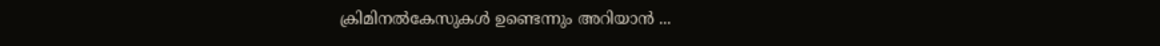ക്രിമിനൽകേസുകൾ ഉണ്ടെന്നും അറിയാൻ ...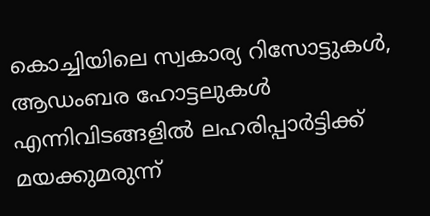കൊച്ചിയിലെ സ്വകാര്യ റിസോട്ടുകൾ, ആഡംബര ഹോട്ടലുകൾ എന്നിവിടങ്ങളിൽ ലഹരിപ്പാർട്ടിക്ക് മയക്കുമരുന്ന്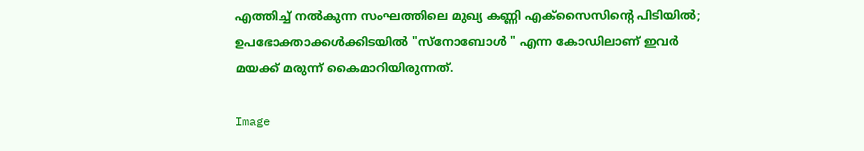എത്തിച്ച് നൽകുന്ന സംഘത്തിലെ മുഖ്യ കണ്ണി എക്സൈസിന്റെ പിടിയിൽ; ഉപഭോക്താക്കൾക്കിടയിൽ "സ്നോബോൾ " എന്ന കോഡിലാണ് ഇവർ മയക്ക് മരുന്ന് കൈമാറിയിരുന്നത്.

Image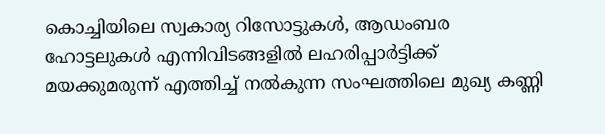കൊച്ചിയിലെ സ്വകാര്യ റിസോട്ടുകൾ, ആഡംബര ഹോട്ടലുകൾ എന്നിവിടങ്ങളിൽ ലഹരിപ്പാർട്ടിക്ക് മയക്കുമരുന്ന് എത്തിച്ച് നൽകുന്ന സംഘത്തിലെ മുഖ്യ കണ്ണി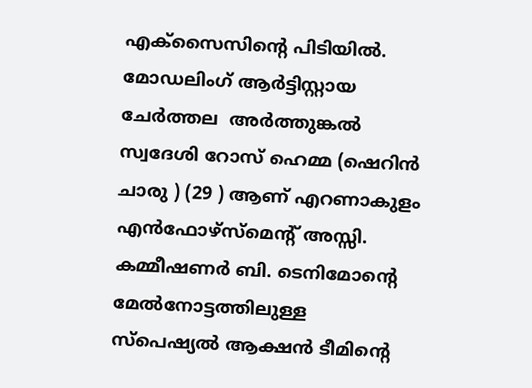എക്സൈസിന്റെ പിടിയിൽ. മോഡലിംഗ് ആർട്ടിസ്റ്റായ ചേർത്തല  അർത്തുങ്കൽ സ്വദേശി റോസ് ഹെമ്മ (ഷെറിൻ ചാരു ) (29 ) ആണ് എറണാകുളം എൻഫോഴ്സ്മെന്റ് അസ്സി. കമ്മീഷണർ ബി. ടെനിമോന്റെ മേൽനോട്ടത്തിലുള്ള  സ്പെഷ്യൽ ആക്ഷൻ ടീമിന്റെ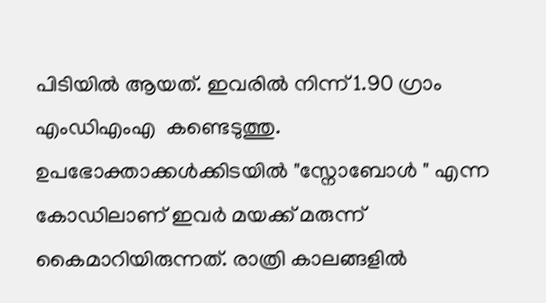പിടിയിൽ ആയത്. ഇവരിൽ നിന്ന് 1.90 ഗ്രാം എംഡിഎംഎ  കണ്ടെടുത്തു. ഉപഭോക്താക്കൾക്കിടയിൽ "സ്നോബോൾ " എന്ന കോഡിലാണ് ഇവർ മയക്ക് മരുന്ന് കൈമാറിയിരുന്നത്. രാത്രി കാലങ്ങളിൽ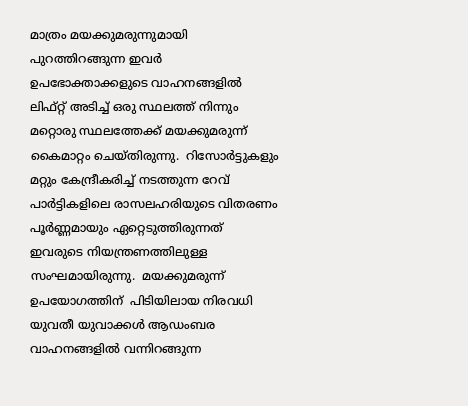മാത്രം മയക്കുമരുന്നുമായി പുറത്തിറങ്ങുന്ന ഇവർ ഉപഭോക്താക്കളുടെ വാഹനങ്ങളിൽ ലിഫ്റ്റ് അടിച്ച് ഒരു സ്ഥലത്ത് നിന്നും മറ്റൊരു സ്ഥലത്തേക്ക് മയക്കുമരുന്ന് കൈമാറ്റം ചെയ്തിരുന്നു.  റിസോർട്ടുകളും മറ്റും കേന്ദ്രീകരിച്ച് നടത്തുന്ന റേവ് പാർട്ടികളിലെ രാസലഹരിയുടെ വിതരണം പൂർണ്ണമായും ഏറ്റെടുത്തിരുന്നത് ഇവരുടെ നിയന്ത്രണത്തിലുള്ള സംഘമായിരുന്നു.  മയക്കുമരുന്ന് ഉപയോഗത്തിന്  പിടിയിലായ നിരവധി യുവതീ യുവാക്കൾ ആഡംബര വാഹനങ്ങളിൽ വന്നിറങ്ങുന്ന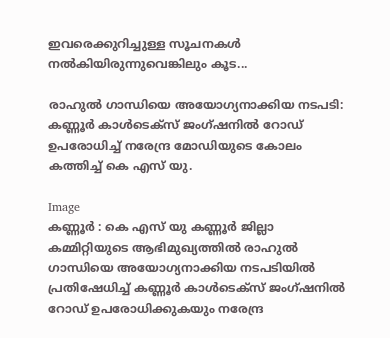ഇവരെക്കുറിച്ചുള്ള സൂചനകൾ നൽകിയിരുന്നുവെങ്കിലും കൂട...

രാഹുൽ ഗാന്ധിയെ അയോഗ്യനാക്കിയ നടപടി: കണ്ണൂർ കാൾടെക്സ് ജംഗ്ഷനിൽ റോഡ് ഉപരോധിച്ച് നരേന്ദ്ര മോഡിയുടെ കോലം കത്തിച്ച് കെ എസ് യു.

Image
കണ്ണൂർ : കെ എസ് യു കണ്ണൂർ ജില്ലാ കമ്മിറ്റിയുടെ ആഭിമുഖ്യത്തിൽ രാഹുൽ ഗാന്ധിയെ അയോഗ്യനാക്കിയ നടപടിയിൽ പ്രതിഷേധിച്ച് കണ്ണൂർ കാൾടെക്സ് ജംഗ്ഷനിൽ റോഡ് ഉപരോധിക്കുകയും നരേന്ദ്ര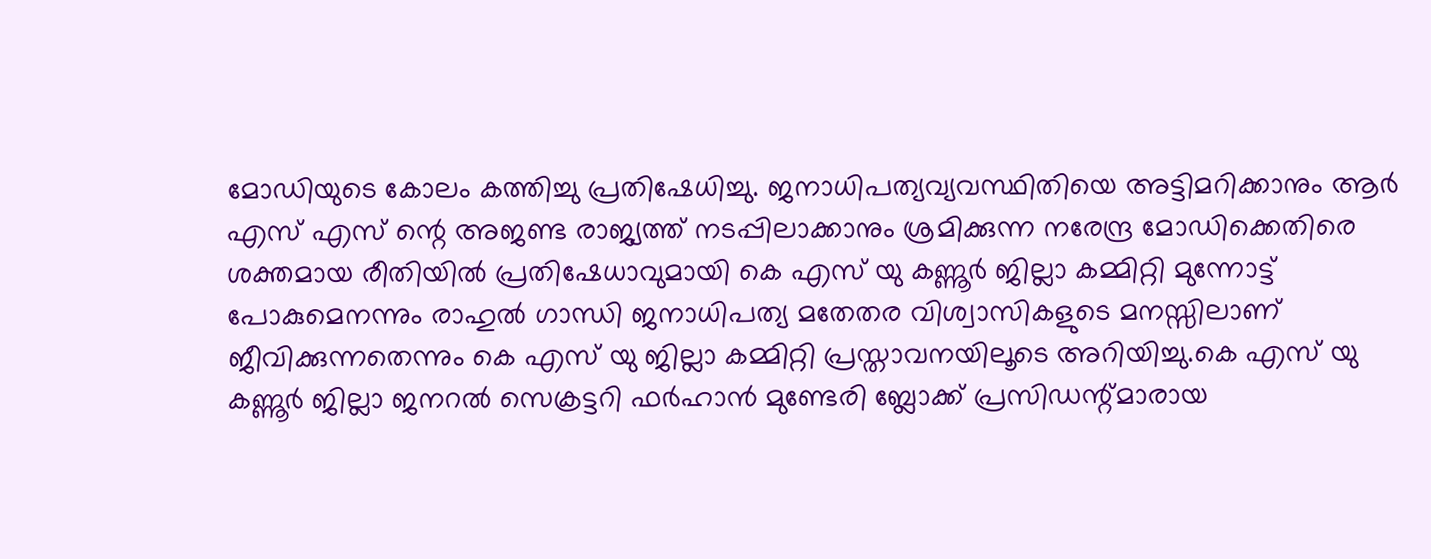മോഡിയുടെ കോലം കത്തിച്ചു പ്രതിഷേധിച്ചു. ജനാധിപത്യവ്യവസ്ഥിതിയെ അട്ടിമറിക്കാനും ആർ എസ് എസ് ന്റെ അജണ്ട രാജ്യത്ത് നടപ്പിലാക്കാനും ശ്രമിക്കുന്ന നരേന്ദ്ര മോഡിക്കെതിരെ ശക്തമായ രീതിയിൽ പ്രതിഷേധാവുമായി കെ എസ് യു കണ്ണൂർ ജില്ലാ കമ്മിറ്റി മുന്നോട്ട് പോകുമെനന്നും രാഹുൽ ഗാന്ധി ജനാധിപത്യ മതേതര വിശ്വാസികളുടെ മനസ്സിലാണ് ജീവിക്കുന്നതെന്നും കെ എസ് യു ജില്ലാ കമ്മിറ്റി പ്രസ്താവനയിലൂടെ അറിയിച്ചു.കെ എസ് യു കണ്ണൂർ ജില്ലാ ജനറൽ സെക്രട്ടറി ഫർഹാൻ മുണ്ടേരി ബ്ലോക്ക്‌ പ്രസിഡന്റ്‌മാരായ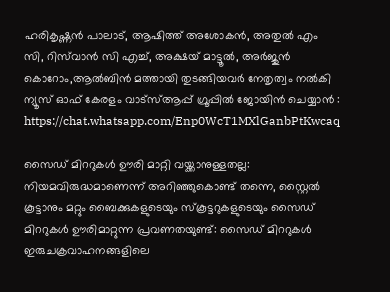ഹരികൃഷ്ണൻ പാലാട്, ആഷിത്ത് അശോകൻ, അതുൽ എം സി, റിസ്‌വാൻ സി എച്ച്, അക്ഷയ് മാട്ടൂൽ, അർജുൻ കൊറോം,ആൽബിൻ മത്തായി തുടങ്ങിയവർ നേതൃത്വം നൽകി ന്യൂസ്‌ ഓഫ് കേരളം വാട്സ്ആപ്പ് ഗ്രൂപ്പിൽ ജോയിൻ ചെയ്യാൻ : https://chat.whatsapp.com/Enp0WcT1MXlGanbPtKwcaq

സൈഡ് മിററുകൾ ഊരി മാറ്റി വയ്ക്കാനുള്ളതല്ല: നിയമവിരുദ്ധമാണെന്ന് അറിഞ്ഞുകൊണ്ട് തന്നെ, സ്റ്റൈൽ കൂട്ടാനും മറ്റും ബൈക്കുകളുടെയും സ്‌കൂട്ടറുകളുടെയും സൈഡ് മിററുകൾ ഊരിമാറ്റുന്ന പ്രവണതയുണ്ട്: സൈഡ് മിററുകൾ ഇരുചക്രവാഹനങ്ങളിലെ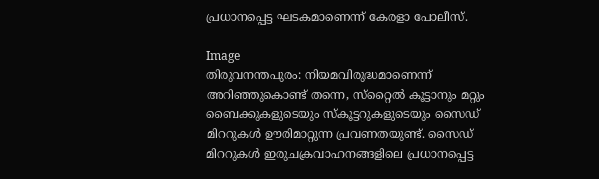പ്രധാനപ്പെട്ട ഘടകമാണെന്ന് കേരളാ പോലീസ്.

Image
തിരുവനന്തപുരം: നിയമവിരുദ്ധമാണെന്ന് അറിഞ്ഞുകൊണ്ട് തന്നെ, സ്‌റ്റൈൽ കൂട്ടാനും മറ്റും ബൈക്കുകളുടെയും സ്‌കൂട്ടറുകളുടെയും സൈഡ് മിററുകൾ ഊരിമാറ്റുന്ന പ്രവണതയുണ്ട്. സൈഡ് മിററുകൾ ഇരുചക്രവാഹനങ്ങളിലെ പ്രധാനപ്പെട്ട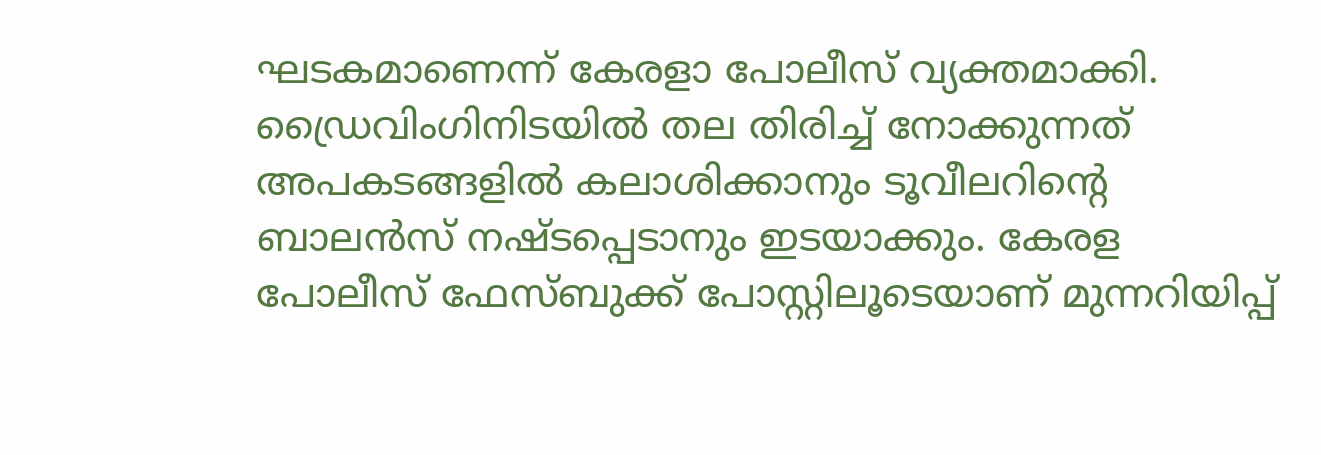ഘടകമാണെന്ന് കേരളാ പോലീസ് വ്യക്തമാക്കി. ഡ്രൈവിംഗിനിടയിൽ തല തിരിച്ച് നോക്കുന്നത് അപകടങ്ങളിൽ കലാശിക്കാനും ടൂവീലറിന്റെ ബാലൻസ് നഷ്ടപ്പെടാനും ഇടയാക്കും. കേരള പോലീസ് ഫേസ്ബുക്ക് പോസ്റ്റിലൂടെയാണ് മുന്നറിയിപ്പ്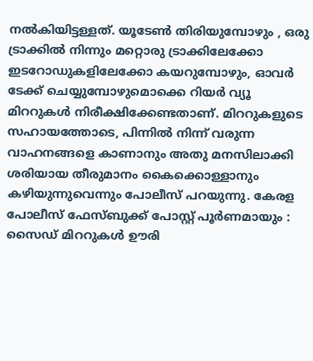നൽകിയിട്ടള്ളത്. യൂടേൺ തിരിയുമ്പോഴും , ഒരു ട്രാക്കിൽ നിന്നും മറ്റൊരു ട്രാക്കിലേക്കോ ഇടറോഡുകളിലേക്കോ കയറുമ്പോഴും, ഓവർ ടേക്ക് ചെയ്യുമ്പോഴുമൊക്കെ റിയർ വ്യൂ മിററുകൾ നിരീക്ഷിക്കേണ്ടതാണ്. മിററുകളുടെ സഹായത്തോടെ, പിന്നിൽ നിന്ന് വരുന്ന വാഹനങ്ങളെ കാണാനും അതു മനസിലാക്കി ശരിയായ തീരുമാനം കൈക്കൊള്ളാനും കഴിയുന്നുവെന്നും പോലീസ് പറയുന്നു. കേരള പോലീസ് ഫേസ്ബുക്ക് പോസ്റ്റ് പൂർണമായും :  സൈഡ് മിററുകൾ ഊരി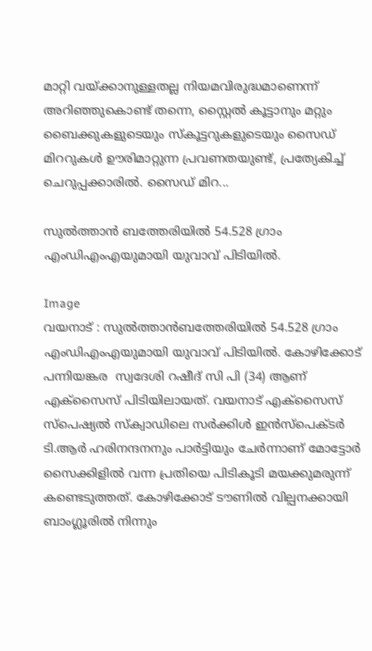മാറ്റി വയ്ക്കാനുള്ളതല്ല നിയമവിരുദ്ധമാണെന്ന് അറിഞ്ഞുകൊണ്ട് തന്നെ, സ്റ്റൈൽ കൂട്ടാനും മറ്റും ബൈക്കുകളുടെയും സ്‌കൂട്ടറുകളുടെയും സൈഡ് മിററുകൾ ഊരിമാറ്റുന്ന പ്രവണതയുണ്ട്, പ്രത്യേകിച്ച് ചെറുപ്പക്കാരിൽ. സൈഡ് മിറ...

സുൽത്താൻ ബത്തേരിയിൽ 54.528 ഗ്രാം എംഡിഎംഎയുമായി യുവാവ് പിടിയിൽ.

Image
വയനാട് : സുൽത്താൻബത്തേരിയിൽ 54.528 ഗ്രാം എംഡിഎംഎയുമായി യുവാവ് പിടിയിൽ. കോഴിക്കോട് പന്നിയങ്കര  സ്വദേശി റഷീദ് സി പി (34) ആണ് എക്സൈസ് പിടിയിലായത്. വയനാട് എക്സൈസ് സ്പെഷ്യൽ സ്ക്വാഡിലെ സർക്കിൾ ഇൻസ്പെക്ടർ ടി.ആർ ഹരിനന്ദനനും പാർട്ടിയും ചേർന്നാണ് മോട്ടോർ സൈക്കിളിൽ വന്ന പ്രതിയെ പിടികൂടി മയക്കുമരുന്ന് കണ്ടെടുത്തത്. കോഴിക്കോട് ടൗണിൽ വില്പനക്കായി ബാംഗ്ലൂരിൽ നിന്നും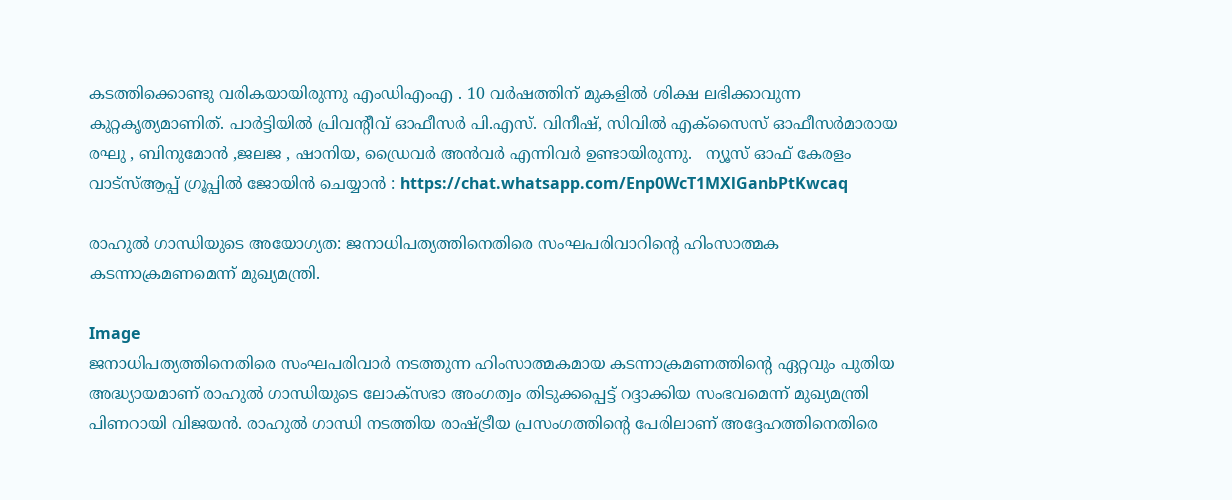കടത്തിക്കൊണ്ടു വരികയായിരുന്നു എംഡിഎംഎ . 10 വർഷത്തിന് മുകളിൽ ശിക്ഷ ലഭിക്കാവുന്ന കുറ്റകൃത്യമാണിത്. പാർട്ടിയിൽ പ്രിവന്റീവ് ഓഫീസർ പി.എസ്. വിനീഷ്, സിവിൽ എക്സൈസ് ഓഫീസർമാരായ രഘു , ബിനുമോൻ ,ജലജ , ഷാനിയ, ഡ്രൈവർ അൻവർ എന്നിവർ ഉണ്ടായിരുന്നു.   ന്യൂസ്‌ ഓഫ് കേരളം വാട്സ്ആപ്പ് ഗ്രൂപ്പിൽ ജോയിൻ ചെയ്യാൻ : https://chat.whatsapp.com/Enp0WcT1MXlGanbPtKwcaq

രാഹുൽ ഗാന്ധിയുടെ അയോഗ്യത: ജനാധിപത്യത്തിനെതിരെ സംഘപരിവാറിന്റെ ഹിംസാത്മക കടന്നാക്രമണമെന്ന് മുഖ്യമന്ത്രി.

Image
ജനാധിപത്യത്തിനെതിരെ സംഘപരിവാർ നടത്തുന്ന ഹിംസാത്മകമായ കടന്നാക്രമണത്തിന്റെ ഏറ്റവും പുതിയ അദ്ധ്യായമാണ് രാഹുൽ ഗാന്ധിയുടെ ലോക്‌സഭാ അംഗത്വം തിടുക്കപ്പെട്ട് റദ്ദാക്കിയ സംഭവമെന്ന് മുഖ്യമന്ത്രി പിണറായി വിജയൻ. രാഹുൽ ഗാന്ധി നടത്തിയ രാഷ്‌ട്രീയ പ്രസംഗത്തിന്റെ പേരിലാണ് അദ്ദേഹത്തിനെതിരെ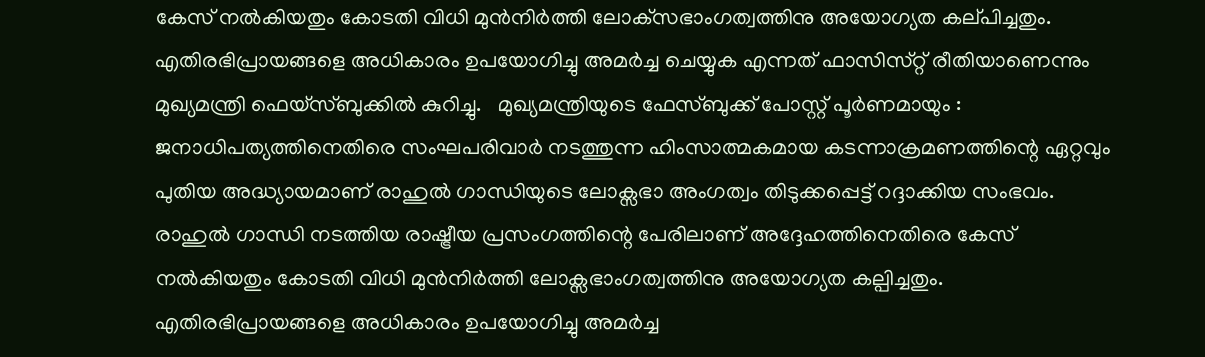കേസ് നൽകിയതും കോടതി വിധി മുൻനിർത്തി ലോക്‌സഭാംഗത്വത്തിനു അയോഗ്യത കല്‌പിച്ചതും. എതിരഭിപ്രായങ്ങളെ അധികാരം ഉപയോഗിച്ചു അമർച്ച ചെയ്യുക എന്നത് ഫാസിസ്‌റ്റ് രീതിയാണെന്നും മുഖ്യമന്ത്രി ഫെയ്‌സ്‌ബുക്കിൽ കുറിച്ചു.   മുഖ്യമന്ത്രിയുടെ ഫേസ്ബുക്ക് പോസ്റ്റ് പൂർണമായും :  ജനാധിപത്യത്തിനെതിരെ സംഘപരിവാർ നടത്തുന്ന ഹിംസാത്മകമായ കടന്നാക്രമണത്തിന്റെ ഏറ്റവും പുതിയ അദ്ധ്യായമാണ് രാഹുൽ ഗാന്ധിയുടെ ലോക്സഭാ അംഗത്വം തിടുക്കപ്പെട്ട് റദ്ദാക്കിയ സംഭവം. രാഹുൽ ഗാന്ധി നടത്തിയ രാഷ്ട്രീയ പ്രസംഗത്തിന്റെ പേരിലാണ് അദ്ദേഹത്തിനെതിരെ കേസ് നൽകിയതും കോടതി വിധി മുൻനിർത്തി ലോക്സഭാംഗത്വത്തിനു അയോഗ്യത കല്പിച്ചതും. എതിരഭിപ്രായങ്ങളെ അധികാരം ഉപയോഗിച്ചു അമർച്ച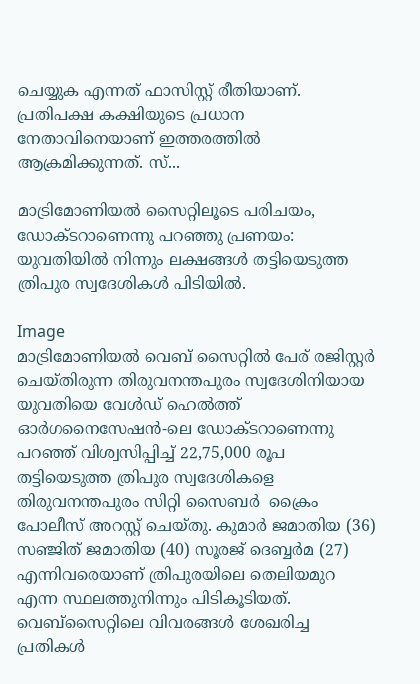ചെയ്യുക എന്നത് ഫാസിസ്റ്റ് രീതിയാണ്. പ്രതിപക്ഷ കക്ഷിയുടെ പ്രധാന നേതാവിനെയാണ് ഇത്തരത്തിൽ ആക്രമിക്കുന്നത്. സ്...

മാട്രിമോണിയൽ സൈറ്റിലൂടെ പരിചയം, ഡോക്ടറാണെന്നു പറഞ്ഞു പ്രണയം: യുവതിയിൽ നിന്നും ലക്ഷങ്ങൾ തട്ടിയെടുത്ത ത്രിപുര സ്വദേശികൾ പിടിയിൽ.

Image
മാട്രിമോണിയൽ വെബ് സൈറ്റിൽ പേര് രജിസ്റ്റർ  ചെയ്തിരുന്ന തിരുവനന്തപുരം സ്വദേശിനിയായ യുവതിയെ വേൾഡ് ഹെൽത്ത് ഓർഗനൈസേഷൻ-ലെ ഡോക്ടറാണെന്നു പറഞ്ഞ് വിശ്വസിപ്പിച്ച് 22,75,000 രൂപ തട്ടിയെടുത്ത ത്രിപുര സ്വദേശികളെ തിരുവനന്തപുരം സിറ്റി സൈബർ  ക്രൈം പോലീസ് അറസ്റ്റ് ചെയ്തു. കുമാർ ജമാതിയ (36) സഞ്ജിത് ജമാതിയ (40) സൂരജ് ദെബ്ബർമ (27) എന്നിവരെയാണ് ത്രിപുരയിലെ തെലിയമുറ എന്ന സ്ഥലത്തുനിന്നും പിടികൂടിയത്.  വെബ്‌സൈറ്റിലെ വിവരങ്ങൾ ശേഖരിച്ച പ്രതികൾ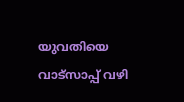യുവതിയെ വാട്സാപ്പ് വഴി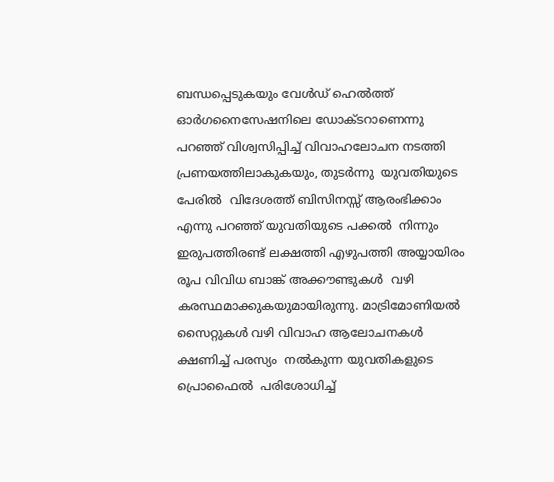ബന്ധപ്പെടുകയും വേൾഡ് ഹെൽത്ത് ഓർഗനൈസേഷനിലെ ഡോക്ടറാണെന്നു പറഞ്ഞ് വിശ്വസിപ്പിച്ച് വിവാഹലോചന നടത്തി പ്രണയത്തിലാകുകയും, തുടർന്നു  യുവതിയുടെ പേരിൽ  വിദേശത്ത് ബിസിനസ്സ് ആരംഭിക്കാം എന്നു പറഞ്ഞ് യുവതിയുടെ പക്കൽ  നിന്നും ഇരുപത്തിരണ്ട് ലക്ഷത്തി എഴുപത്തി അയ്യായിരം രൂപ വിവിധ ബാങ്ക് അക്കൗണ്ടുകൾ  വഴി കരസ്ഥമാക്കുകയുമായിരുന്നു. മാട്രിമോണിയൽ സൈറ്റുകൾ വഴി വിവാഹ ആലോചനകൾ  ക്ഷണിച്ച് പരസ്യം  നൽകുന്ന യുവതികളുടെ പ്രൊഫൈൽ  പരിശോധിച്ച്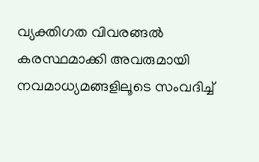വ്യക്തിഗത വിവരങ്ങൽ  കരസ്ഥമാക്കി അവരുമായി നവമാധ്യമങ്ങളിലൂടെ സംവദിച്ച്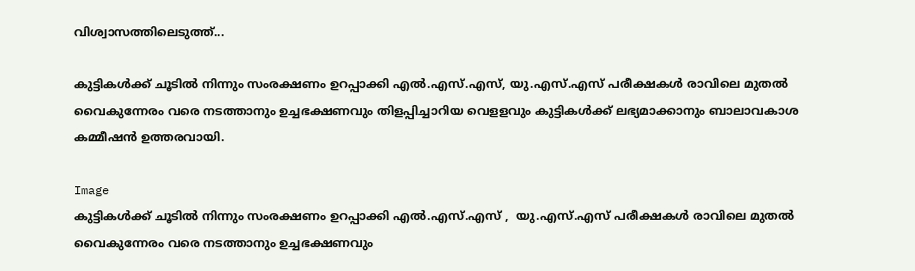വിശ്വാസത്തിലെടുത്ത്...

കുട്ടികൾക്ക് ചൂടിൽ നിന്നും സംരക്ഷണം ഉറപ്പാക്കി എൽ.എസ്.എസ്, യു.എസ്.എസ് പരീക്ഷകൾ രാവിലെ മുതൽ വൈകുന്നേരം വരെ നടത്താനും ഉച്ചഭക്ഷണവും തിളപ്പിച്ചാറിയ വെളളവും കുട്ടികൾക്ക് ലഭ്യമാക്കാനും ബാലാവകാശ കമ്മീഷൻ ഉത്തരവായി.

Image
കുട്ടികൾക്ക് ചൂടിൽ നിന്നും സംരക്ഷണം ഉറപ്പാക്കി എൽ.എസ്.എസ് ,  യു.എസ്.എസ് പരീക്ഷകൾ രാവിലെ മുതൽ വൈകുന്നേരം വരെ നടത്താനും ഉച്ചഭക്ഷണവും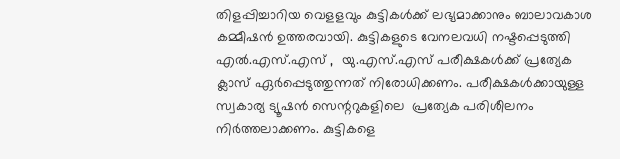തിളപ്പിച്ചാറിയ വെളളവും കുട്ടികൾക്ക് ലഭ്യമാക്കാനും ബാലാവകാശ കമ്മീഷൻ ഉത്തരവായി. കുട്ടികളുടെ വേനലവധി നഷ്ടപ്പെടുത്തി എൽ.എസ്.എസ് ,  യു.എസ്.എസ് പരീക്ഷകൾക്ക് പ്രത്യേക ക്ലാസ് ഏർപ്പെടുത്തുന്നത് നിരോധിക്കണം. പരീക്ഷകൾക്കായുള്ള സ്വകാര്യ ട്യൂഷൻ സെന്ററുകളിലെ  പ്രത്യേക പരിശീലനം നിർത്തലാക്കണം. കുട്ടികളെ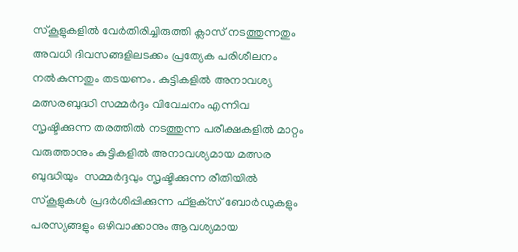സ്‌കൂളുകളിൽ വേർതിരിച്ചിരുത്തി ക്ലാസ് നടത്തുന്നതും അവധി ദിവസങ്ങളിലടക്കം പ്രത്യേക പരിശീലനം നൽകുന്നതും തടയണം. കുട്ടികളിൽ അനാവശ്യ മത്സരബുദ്ധി സമ്മർദ്ദം വിവേചനം എന്നിവ സൃഷ്ടിക്കുന്ന തരത്തിൽ നടത്തുന്ന പരീക്ഷകളിൽ മാറ്റം വരുത്താനും കുട്ടികളിൽ അനാവശ്യമായ മത്സര ബുദ്ധിയും  സമ്മർദ്ദവും സൃഷ്ടിക്കുന്ന രീതിയിൽ സ്‌കൂളുകൾ പ്രദർശിപ്പിക്കുന്ന ഫ്‌ളക്‌സ് ബോർഡുകളും പരസ്യങ്ങളും ഒഴിവാക്കാനും ആവശ്യമായ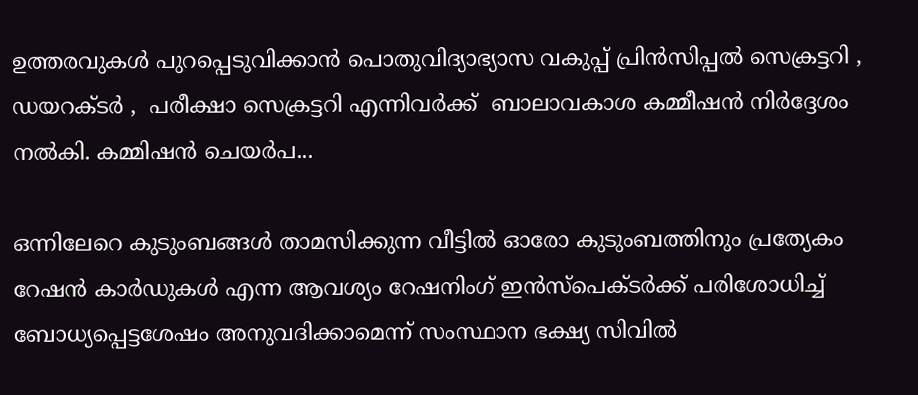ഉത്തരവുകൾ പുറപ്പെടുവിക്കാൻ പൊതുവിദ്യാഭ്യാസ വകുപ്പ് പ്രിൻസിപ്പൽ സെക്രട്ടറി ,  ഡയറക്ടർ ,  പരീക്ഷാ സെക്രട്ടറി എന്നിവർക്ക്  ബാലാവകാശ കമ്മീഷൻ നിർദ്ദേശം നൽകി. കമ്മിഷൻ ചെയർപ...

ഒന്നിലേറെ കുടുംബങ്ങൾ താമസിക്കുന്ന വീട്ടിൽ ഓരോ കുടുംബത്തിനും പ്രത്യേകം റേഷൻ കാർഡുകൾ എന്ന ആവശ്യം റേഷനിംഗ് ഇൻസ്‌പെക്ടർക്ക് പരിശോധിച്ച് ബോധ്യപ്പെട്ടശേഷം അനുവദിക്കാമെന്ന് സംസ്ഥാന ഭക്ഷ്യ സിവിൽ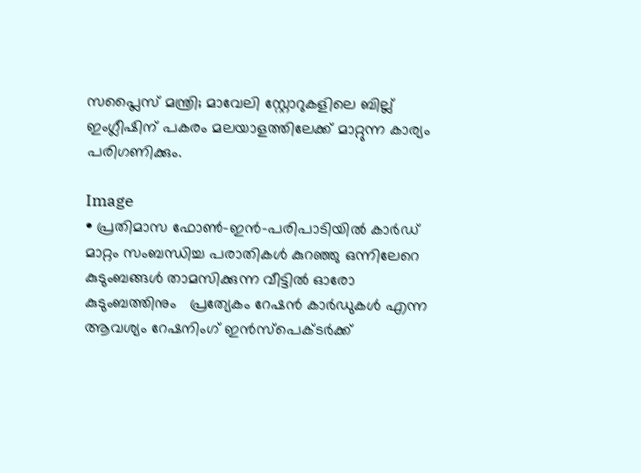സപ്ലൈസ് മന്ത്രി; മാവേലി സ്റ്റോറുകളിലെ ബില്ല് ഇംഗ്ലീഷിന് പകരം മലയാളത്തിലേക്ക് മാറ്റുന്ന കാര്യം പരിഗണിക്കും.

Image
• പ്രതിമാസ ഫോൺ-ഇൻ-പരിപാടിയിൽ കാർഡ് മാറ്റം സംബന്ധിച്ച പരാതികൾ കുറഞ്ഞു ഒന്നിലേറെ കുടുംബങ്ങൾ താമസിക്കുന്ന വീട്ടിൽ ഓരോ കുടുംബത്തിനും   പ്രത്യേകം റേഷൻ കാർഡുകൾ എന്ന ആവശ്യം റേഷനിംഗ് ഇൻസ്‌പെക്ടർക്ക്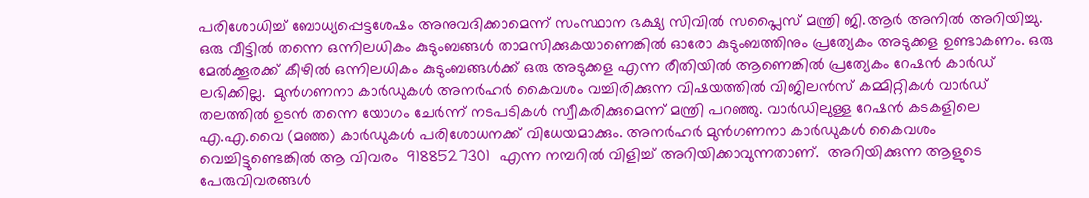പരിശോധിച്ച് ബോധ്യപ്പെട്ടശേഷം അനുവദിക്കാമെന്ന് സംസ്ഥാന ഭക്ഷ്യ സിവിൽ സപ്ലൈസ് മന്ത്രി ജി.ആർ അനിൽ അറിയിച്ചു. ഒരു വീട്ടിൽ തന്നെ ഒന്നിലധികം കുടുംബങ്ങൾ താമസിക്കുകയാണെങ്കിൽ ഓരോ കുടുംബത്തിനും പ്രത്യേകം അടുക്കള ഉണ്ടാകണം. ഒരു മേൽക്കൂരക്ക് കീഴിൽ ഒന്നിലധികം കുടുംബങ്ങൾക്ക് ഒരു അടുക്കള എന്ന രീതിയിൽ ആണെങ്കിൽ പ്രത്യേകം റേഷൻ കാർഡ് ലഭിക്കില്ല.  മുൻഗണനാ കാർഡുകൾ അനർഹർ കൈവശം വച്ചിരിക്കുന്ന വിഷയത്തിൽ വിജിലൻസ് കമ്മിറ്റികൾ വാർഡ് തലത്തിൽ ഉടൻ തന്നെ യോഗം ചേർന്ന് നടപടികൾ സ്വീകരിക്കുമെന്ന് മന്ത്രി പറഞ്ഞു. വാർഡിലുള്ള റേഷൻ കടകളിലെ എ.എ.വൈ (മഞ്ഞ) കാർഡുകൾ പരിശോധനക്ക് വിധേയമാക്കും. അനർഹർ മുൻഗണനാ കാർഡുകൾ കൈവശം വെച്ചിട്ടുണ്ടെങ്കിൽ ആ വിവരം  9188527301  എന്ന നമ്പറിൽ വിളിച്ച് അറിയിക്കാവുന്നതാണ്.  അറിയിക്കുന്ന ആളുടെ പേരുവിവരങ്ങൾ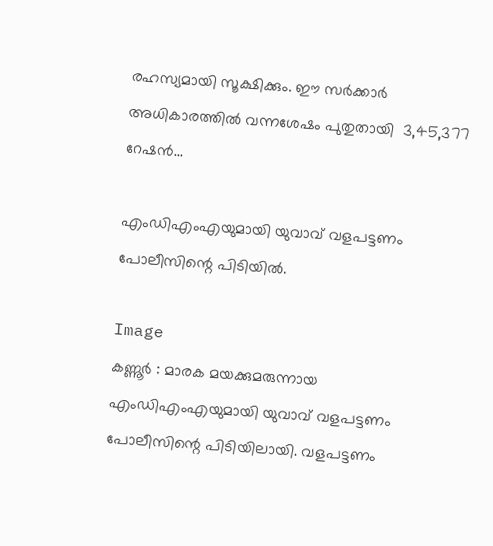രഹസ്യമായി സൂക്ഷിക്കും. ഈ സർക്കാർ അധികാരത്തിൽ വന്നശേഷം പുതുതായി  3,45,377  റേഷൻ...

എംഡിഎംഎയുമായി യുവാവ് വളപട്ടണം പോലീസിന്റെ പിടിയിൽ.

Image
കണ്ണൂർ : മാരക മയക്കുമരുന്നായ എംഡിഎംഎയുമായി യുവാവ് വളപട്ടണം പോലീസിന്റെ പിടിയിലായി. വളപട്ടണം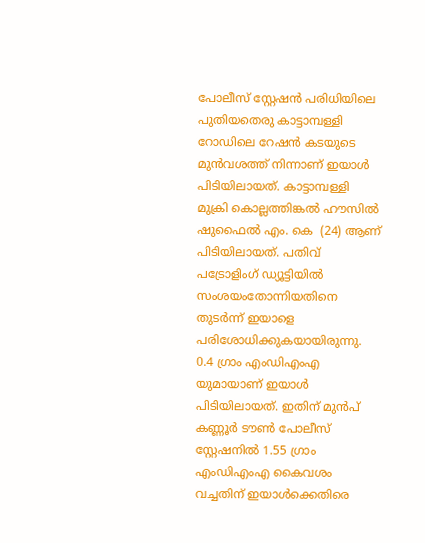പോലീസ് സ്റ്റേഷൻ പരിധിയിലെ പുതിയതെരു കാട്ടാമ്പള്ളി റോഡിലെ റേഷൻ കടയുടെ മുൻവശത്ത് നിന്നാണ് ഇയാൾ പിടിയിലായത്. കാട്ടാമ്പള്ളി മുക്രി കൊല്ലത്തിങ്കൽ ഹൗസിൽ  ഷുഫൈൽ എം. കെ  (24) ആണ് പിടിയിലായത്. പതിവ് പട്രോളിംഗ് ഡ്യൂട്ടിയിൽ സംശയംതോന്നിയതിനെ തുടർന്ന് ഇയാളെ പരിശോധിക്കുകയായിരുന്നു.  0.4 ഗ്രാം എംഡിഎംഎ യുമായാണ് ഇയാൾ പിടിയിലായത്. ഇതിന് മുൻപ് കണ്ണൂർ ടൗൺ പോലീസ് സ്റ്റേഷനിൽ 1.55 ഗ്രാം എംഡിഎംഎ കൈവശം വച്ചതിന് ഇയാൾക്കെതിരെ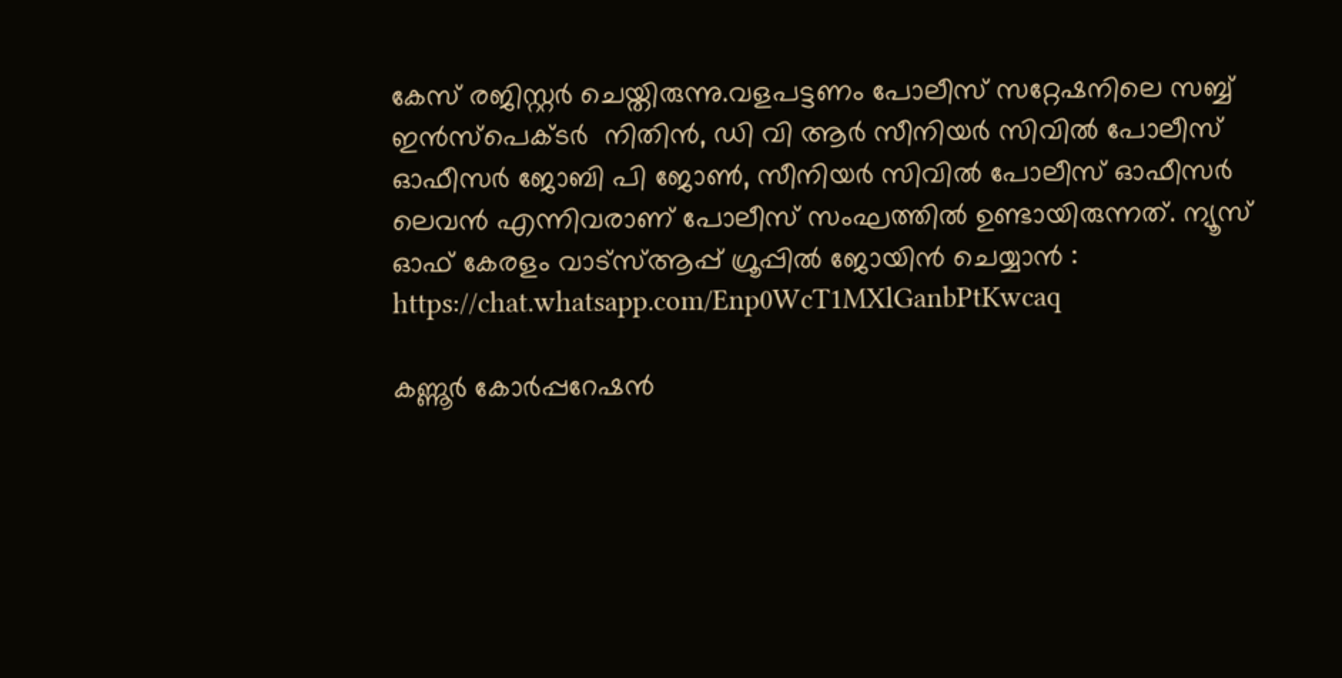കേസ് രജിസ്റ്റർ ചെയ്തിരുന്നു.വളപട്ടണം പോലീസ് സറ്റേഷനിലെ സബ്ബ്‌ ഇൻസ്‌പെക്ടർ  നിതിൻ, ഡി വി ആർ സീനിയർ സിവിൽ പോലീസ് ഓഫീസർ ജോബി പി ജോൺ, സീനിയർ സിവിൽ പോലീസ് ഓഫീസർ ലെവൻ എന്നിവരാണ് പോലീസ് സംഘത്തിൽ ഉണ്ടായിരുന്നത്. ന്യൂസ്‌ ഓഫ് കേരളം വാട്സ്ആപ്പ് ഗ്രൂപ്പിൽ ജോയിൻ ചെയ്യാൻ : https://chat.whatsapp.com/Enp0WcT1MXlGanbPtKwcaq

കണ്ണൂര്‍ കോര്‍പ്പറേഷന്‍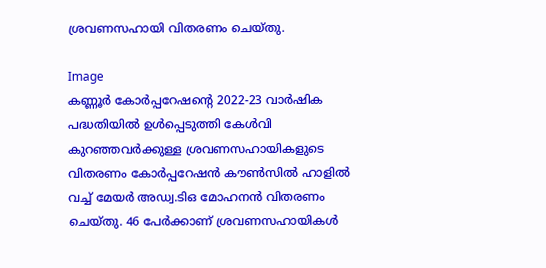ശ്രവണസഹായി വിതരണം ചെയ്തു.

Image
കണ്ണൂര്‍ കോര്‍പ്പറേഷന്‍റെ 2022-23 വാര്‍ഷിക പദ്ധതിയില്‍ ഉള്‍പ്പെടുത്തി കേള്‍വി കുറഞ്ഞവര്‍ക്കുള്ള ശ്രവണസഹായികളുടെ വിതരണം കോര്‍പ്പറേഷന്‍ കൗണ്‍സില്‍ ഹാളില്‍ വച്ച് മേയര്‍ അഡ്വ.ടിഒ മോഹനന്‍ വിതരണം ചെയ്തു. 46 പേര്‍ക്കാണ് ശ്രവണസഹായികള്‍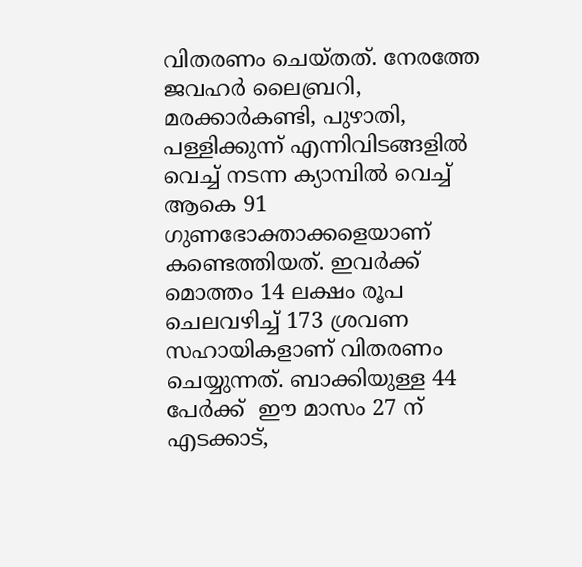വിതരണം ചെയ്തത്. നേരത്തേ ജവഹര്‍ ലൈബ്രറി, മരക്കാര്‍കണ്ടി, പുഴാതി, പള്ളിക്കുന്ന് എന്നിവിടങ്ങളില്‍ വെച്ച് നടന്ന ക്യാമ്പില്‍ വെച്ച് ആകെ 91 ഗുണഭോക്താക്കളെയാണ് കണ്ടെത്തിയത്. ഇവര്‍ക്ക് മൊത്തം 14 ലക്ഷം രൂപ ചെലവഴിച്ച് 173 ശ്രവണ സഹായികളാണ് വിതരണം ചെയ്യുന്നത്. ബാക്കിയുള്ള 44 പേർക്ക്  ഈ മാസം 27 ന് എടക്കാട്,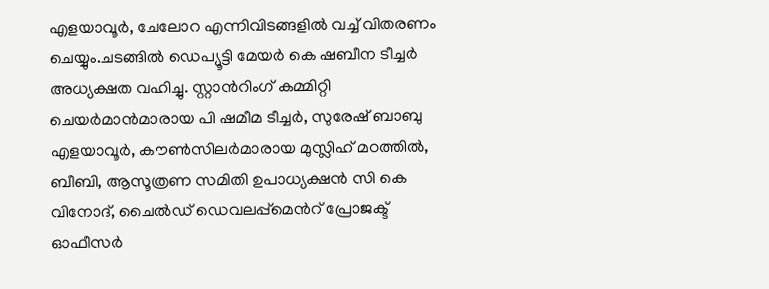എളയാവൂര്‍, ചേലോറ എന്നിവിടങ്ങളില്‍ വച്ച് വിതരണം ചെയ്യും.ചടങ്ങില്‍ ഡെപ്യൂട്ടി മേയര്‍ കെ ഷബീന ടീച്ചര്‍ അധ്യക്ഷത വഹിച്ചു. സ്റ്റാന്‍റിംഗ് കമ്മിറ്റി ചെയര്‍മാന്‍മാരായ പി ഷമീമ ടീച്ചര്‍, സുരേഷ് ബാബു എളയാവൂര്‍, കൗണ്‍സിലര്‍മാരായ മുസ്ലിഹ് മഠത്തില്‍, ബീബി, ആസൂത്രണ സമിതി ഉപാധ്യക്ഷന്‍ സി കെ വിനോദ്, ചൈല്‍ഡ് ഡെവലപ്പ്മെന്‍റ് പ്രോജക്ട് ഓഫീസര്‍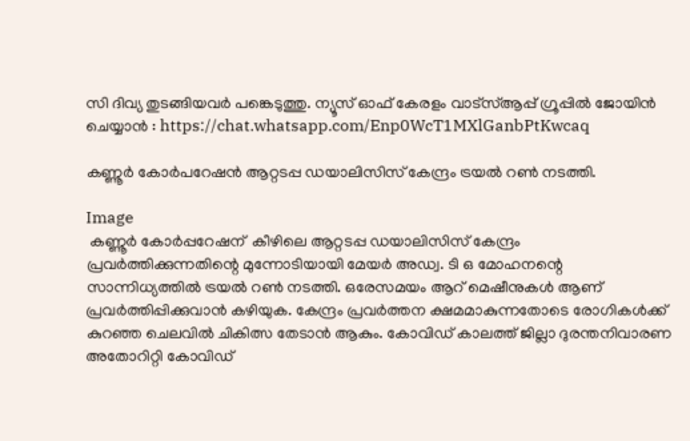സി ദിവ്യ തുടങ്ങിയവര്‍ പങ്കെടുത്തു. ന്യൂസ്‌ ഓഫ് കേരളം വാട്സ്ആപ്പ് ഗ്രൂപ്പിൽ ജോയിൻ ചെയ്യാൻ : https://chat.whatsapp.com/Enp0WcT1MXlGanbPtKwcaq

കണ്ണൂർ കോർപറേഷൻ ആറ്റടപ്പ ഡയാലിസിസ് കേന്ദ്രം ട്രയൽ റൺ നടത്തി.

Image
 കണ്ണൂർ കോർപ്പറേഷന്  കീഴിലെ ആറ്റടപ്പ ഡയാലിസിസ് കേന്ദ്രം പ്രവർത്തിക്കുന്നതിന്റെ മുന്നോടിയായി മേയർ അഡ്വ. ടി ഒ മോഹനന്റെ സാന്നിധ്യത്തിൽ ട്രയൽ റൺ നടത്തി. ഒരേസമയം ആറ് മെഷീനുകൾ ആണ് പ്രവർത്തിപ്പിക്കുവാൻ കഴിയുക. കേന്ദ്രം പ്രവർത്തന ക്ഷമമാകുന്നതോടെ രോഗികൾക്ക് കുറഞ്ഞ ചെലവിൽ ചികിത്സ തേടാൻ ആകും. കോവിഡ് കാലത്ത് ജില്ലാ ദുരന്തനിവാരണ അതോറിറ്റി കോവിഡ്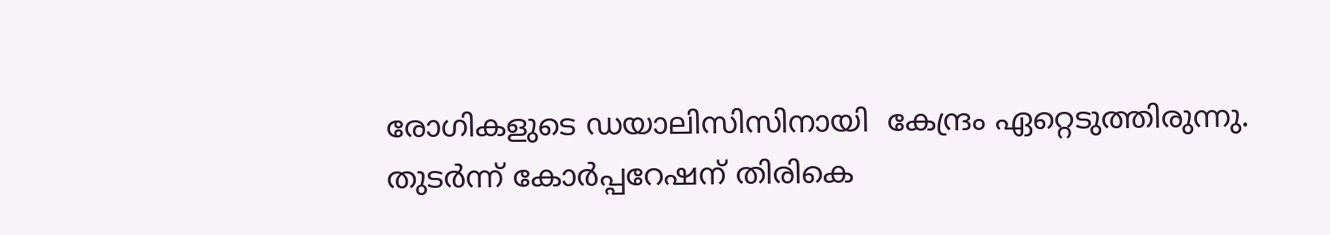രോഗികളുടെ ഡയാലിസിസിനായി  കേന്ദ്രം ഏറ്റെടുത്തിരുന്നു. തുടർന്ന് കോർപ്പറേഷന് തിരികെ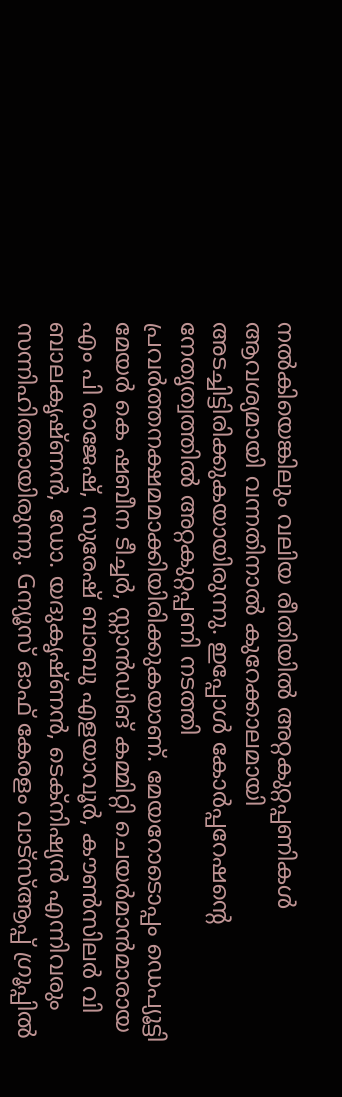നൽകിയെങ്കിലും വലിയ രീതിയിൽ അറ്റകുറ്റപ്പണികൾ ആവശ്യമായി വന്നതിനാൽ കുറേക്കാലമായി അടച്ചിട്ടിരിക്കുകയായിരുന്നു. ഇപ്പോൾ കോർപ്പറേഷന്റെ നേതൃത്വത്തിൽ അറ്റകുറ്റപ്പണി നടത്തി പ്രവർത്തനക്ഷമമാക്കിയിരിക്കുകയാണ്. മേയറോടൊപ്പം ഡെപ്യൂട്ടി മേയർ കെ ഷബീന ടീച്ചർ, സ്റ്റാൻഡിങ് കമ്മിറ്റി ചെയർമാൻമാരായ എം പി രാജേഷ്, സുരേഷ് ബാബു എളയാവൂർ, കൗൺസിലർ വി ബാലകൃഷ്ണൻ, ഡോ. യദുകൃഷ്ണൻ, ടെക്‌നിഷ്യൻ എന്നിവരും സന്നിഹിതരായിരുന്നു. Gന്യൂസ്‌ ഓഫ് കേരളം വാട്സ്ആപ്പ് ഗ്രൂപ്പിൽ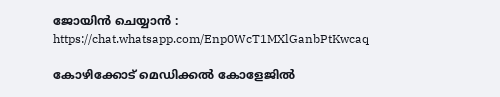ജോയിൻ ചെയ്യാൻ : https://chat.whatsapp.com/Enp0WcT1MXlGanbPtKwcaq

കോഴിക്കോട് മെഡിക്കല്‍ കോളേജില്‍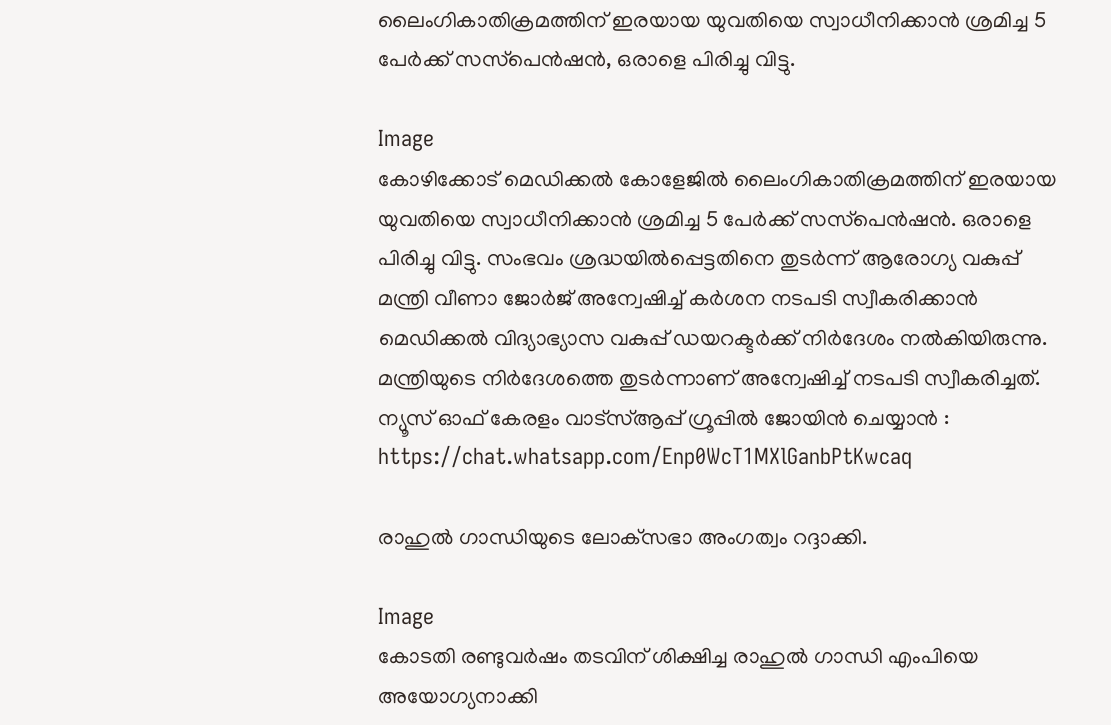ലൈംഗികാതിക്രമത്തിന് ഇരയായ യുവതിയെ സ്വാധീനിക്കാന്‍ ശ്രമിച്ച 5 പേര്‍ക്ക് സസ്‌പെന്‍ഷന്‍, ഒരാളെ പിരിച്ചു വിട്ടു.

Image
കോഴിക്കോട് മെഡിക്കല്‍ കോളേജില്‍ ലൈംഗികാതിക്രമത്തിന് ഇരയായ യുവതിയെ സ്വാധീനിക്കാന്‍ ശ്രമിച്ച 5 പേര്‍ക്ക് സസ്‌പെന്‍ഷന്‍. ഒരാളെ പിരിച്ചു വിട്ടു. സംഭവം ശ്രദ്ധയില്‍പ്പെട്ടതിനെ തുടര്‍ന്ന് ആരോഗ്യ വകുപ്പ് മന്ത്രി വീണാ ജോര്‍ജ് അന്വേഷിച്ച് കര്‍ശന നടപടി സ്വീകരിക്കാന്‍ മെഡിക്കല്‍ വിദ്യാഭ്യാസ വകുപ്പ് ഡയറക്ടര്‍ക്ക് നിര്‍ദേശം നല്‍കിയിരുന്നു. മന്ത്രിയുടെ നിര്‍ദേശത്തെ തുടര്‍ന്നാണ് അന്വേഷിച്ച് നടപടി സ്വീകരിച്ചത്. ന്യൂസ്‌ ഓഫ് കേരളം വാട്സ്ആപ്പ് ഗ്രൂപ്പിൽ ജോയിൻ ചെയ്യാൻ : https://chat.whatsapp.com/Enp0WcT1MXlGanbPtKwcaq

രാഹുല്‍ ഗാന്ധിയുടെ ലോക്‌സഭാ അംഗത്വം റദ്ദാക്കി.

Image
കോടതി രണ്ടുവർഷം തടവിന്‌ ശിക്ഷിച്ച രാഹുല്‍ ഗാന്ധി എംപിയെ അയോഗ്യനാക്കി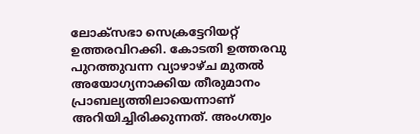ലോക്‌സഭാ സെക്രട്ടേറിയറ്റ് ഉത്തരവിറക്കി. കോടതി ഉത്തരവു പുറത്തുവന്ന വ്യാഴാഴ്ച മുതൽ അയോഗ്യനാക്കിയ തീരുമാനം പ്രാബല്യത്തിലായെന്നാണ് അറിയിച്ചിരിക്കുന്നത്. അംഗത്വം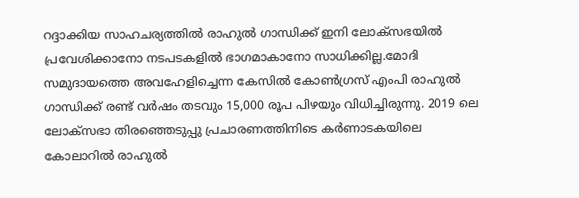റദ്ദാക്കിയ സാഹചര്യത്തിൽ രാഹുൽ ഗാന്ധിക്ക് ഇനി ലോക്‌സഭയിൽ പ്രവേശിക്കാനോ നടപടകളിൽ ഭാഗമാകാനോ സാധിക്കില്ല.മോദി സമുദായത്തെ അവഹേളിച്ചെന്ന കേസില്‍ കോണ്‍ഗ്രസ് എംപി രാഹുല്‍ ഗാന്ധിക്ക് രണ്ട് വര്‍ഷം തടവും 15,000 രൂപ പിഴയും വിധിച്ചിരുന്നു. 2019 ലെ ലോക്സഭാ തിരഞ്ഞെടുപ്പു പ്രചാരണത്തിനിടെ കർണാടകയിലെ കോലാറിൽ രാഹുൽ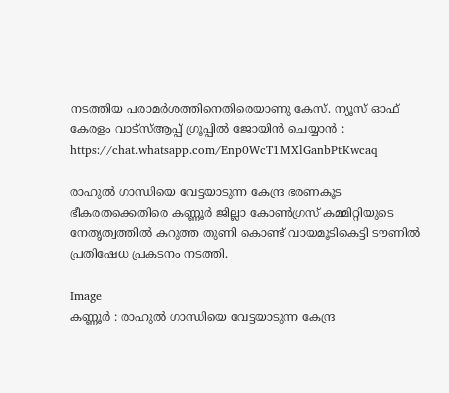നടത്തിയ പരാമർശത്തിനെതിരെയാണു കേസ്. ന്യൂസ്‌ ഓഫ് കേരളം വാട്സ്ആപ്പ് ഗ്രൂപ്പിൽ ജോയിൻ ചെയ്യാൻ : https://chat.whatsapp.com/Enp0WcT1MXlGanbPtKwcaq

രാഹുൽ ഗാന്ധിയെ വേട്ടയാടുന്ന കേന്ദ്ര ഭരണകൂട ഭീകരതക്കെതിരെ കണ്ണൂർ ജില്ലാ കോൺഗ്രസ് കമ്മിറ്റിയുടെ നേതൃത്വത്തിൽ കറുത്ത തുണി കൊണ്ട് വായമൂടികെട്ടി ടൗണിൽ പ്രതിഷേധ പ്രകടനം നടത്തി.

Image
കണ്ണൂർ : രാഹുൽ ഗാന്ധിയെ വേട്ടയാടുന്ന കേന്ദ്ര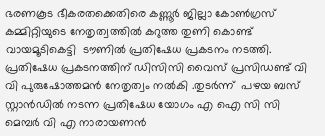ഭരണകൂട ഭീകരതക്കെതിരെ കണ്ണൂർ ജില്ലാ കോൺഗ്രസ് കമ്മിറ്റിയുടെ നേതൃത്വത്തിൽ കറുത്ത തുണി കൊണ്ട് വായമൂടികെട്ടി  ടൗണിൽ പ്രതിഷേധ പ്രകടനം നടത്തി. പ്രതിഷേധ പ്രകടനത്തിന് ഡിസിസി വൈസ് പ്രസിഡണ്ട് വി വി പുരുഷോത്തമൻ നേതൃത്വം നൽകി .തുടർന്ന്  പഴയ ബസ് സ്റ്റാൻഡിൽ നടന്ന പ്രതിഷേധ യോഗം എ ഐ സി സി മെമ്പർ വി എ നാരായണൻ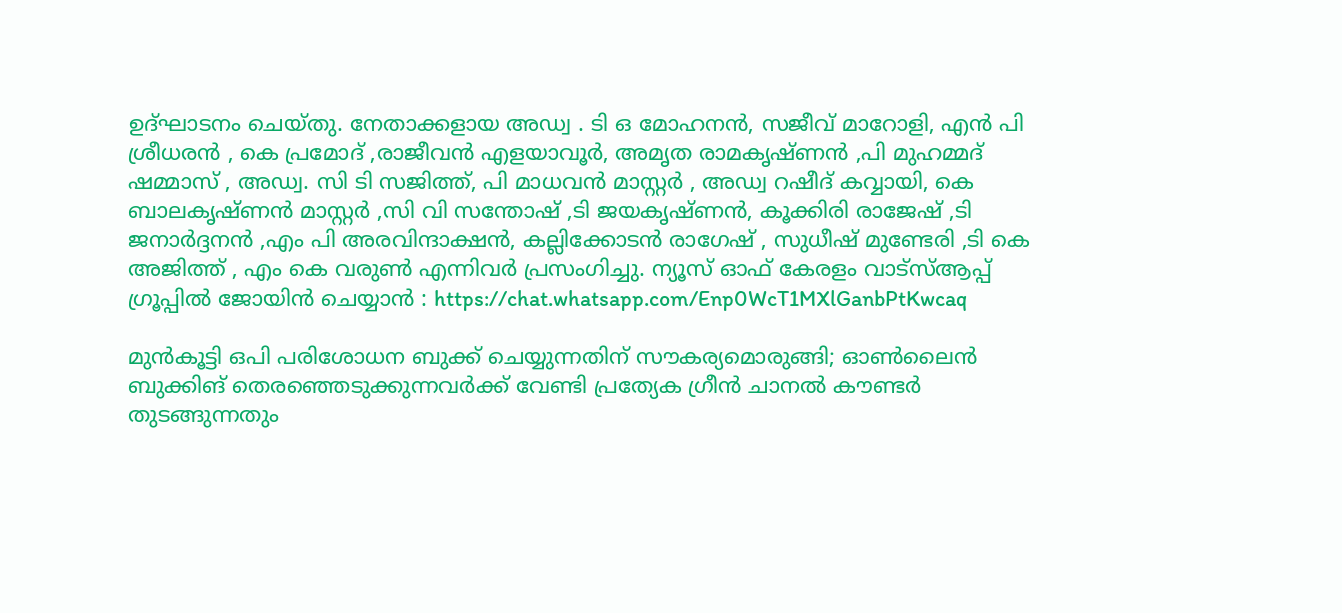ഉദ്ഘാടനം ചെയ്തു. നേതാക്കളായ അഡ്വ . ടി ഒ മോഹനൻ, സജീവ് മാറോളി, എൻ പി ശ്രീധരൻ , കെ പ്രമോദ് ,രാജീവൻ എളയാവൂർ, അമൃത രാമകൃഷ്ണൻ ,പി മുഹമ്മദ് ഷമ്മാസ് , അഡ്വ. സി ടി സജിത്ത്, പി മാധവൻ മാസ്റ്റർ , അഡ്വ റഷീദ് കവ്വായി, കെ ബാലകൃഷ്ണൻ മാസ്റ്റർ ,സി വി സന്തോഷ് ,ടി ജയകൃഷ്ണൻ, കൂക്കിരി രാജേഷ് ,ടി ജനാർദ്ദനൻ ,എം പി അരവിന്ദാക്ഷൻ, കല്ലിക്കോടൻ രാഗേഷ് , സുധീഷ് മുണ്ടേരി ,ടി കെ അജിത്ത് , എം കെ വരുൺ എന്നിവർ പ്രസംഗിച്ചു. ന്യൂസ്‌ ഓഫ് കേരളം വാട്സ്ആപ്പ് ഗ്രൂപ്പിൽ ജോയിൻ ചെയ്യാൻ : https://chat.whatsapp.com/Enp0WcT1MXlGanbPtKwcaq

മുൻകൂട്ടി ഒപി പരിശോധന ബുക്ക് ചെയ്യുന്നതിന് സൗകര്യമൊരുങ്ങി; ഓൺലൈൻ ബുക്കിങ് തെരഞ്ഞെടുക്കുന്നവർക്ക് വേണ്ടി പ്രത്യേക ഗ്രീൻ ചാനൽ കൗണ്ടർ തുടങ്ങുന്നതും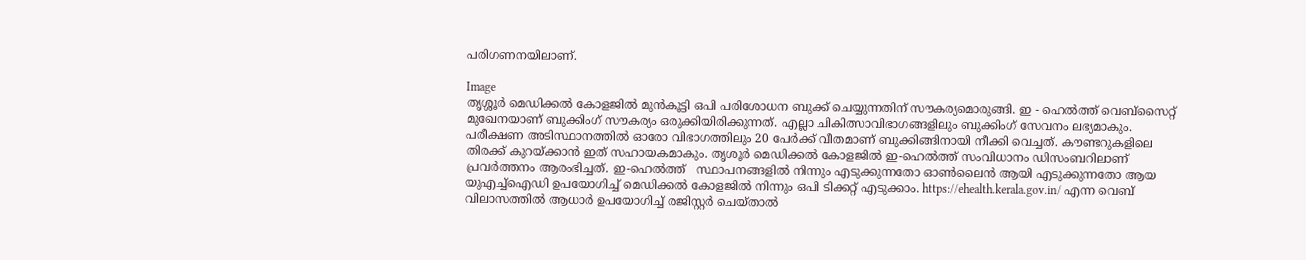പരിഗണനയിലാണ്.

Image
തൃശ്ശൂർ മെഡിക്കൽ കോളജിൽ മുൻകൂട്ടി ഒപി പരിശോധന ബുക്ക് ചെയ്യുന്നതിന് സൗകര്യമൊരുങ്ങി. ഇ - ഹെൽത്ത് വെബ്സൈറ്റ് മുഖേനയാണ് ബുക്കിംഗ് സൗകര്യം ഒരുക്കിയിരിക്കുന്നത്. എല്ലാ ചികിത്സാവിഭാഗങ്ങളിലും ബുക്കിംഗ് സേവനം ലഭ്യമാകും. പരീക്ഷണ അടിസ്ഥാനത്തിൽ ഓരോ വിഭാഗത്തിലും 20 പേർക്ക് വീതമാണ് ബുക്കിങ്ങിനായി നീക്കി വെച്ചത്. കൗണ്ടറുകളിലെ തിരക്ക് കുറയ്ക്കാൻ ഇത് സഹായകമാകും. തൃശൂർ മെഡിക്കൽ കോളജിൽ ഇ-ഹെൽത്ത് സംവിധാനം ഡിസംബറിലാണ് പ്രവർത്തനം ആരംഭിച്ചത്. ഇ-ഹെൽത്ത്   സ്ഥാപനങ്ങളിൽ നിന്നും എടുക്കുന്നതോ ഓൺലൈൻ ആയി എടുക്കുന്നതോ ആയ യുഎച്ച്ഐഡി ഉപയോഗിച്ച് മെഡിക്കൽ കോളജിൽ നിന്നും ഒപി ടിക്കറ്റ് എടുക്കാം. https://ehealth.kerala.gov.in/ എന്ന വെബ് വിലാസത്തിൽ ആധാർ ഉപയോഗിച്ച് രജിസ്റ്റർ ചെയ്താൽ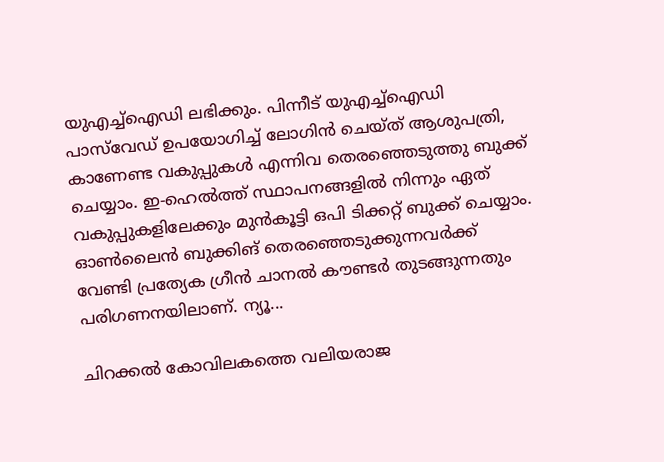യുഎച്ച്ഐഡി ലഭിക്കും. പിന്നീട് യുഎച്ച്ഐഡി പാസ്‌വേഡ് ഉപയോഗിച്ച് ലോഗിൻ ചെയ്ത് ആശുപത്രി, കാണേണ്ട വകുപ്പുകൾ എന്നിവ തെരഞ്ഞെടുത്തു ബുക്ക് ചെയ്യാം. ഇ-ഹെൽത്ത് സ്ഥാപനങ്ങളിൽ നിന്നും ഏത് വകുപ്പുകളിലേക്കും മുൻകൂട്ടി ഒപി ടിക്കറ്റ് ബുക്ക് ചെയ്യാം. ഓൺലൈൻ ബുക്കിങ് തെരഞ്ഞെടുക്കുന്നവർക്ക് വേണ്ടി പ്രത്യേക ഗ്രീൻ ചാനൽ കൗണ്ടർ തുടങ്ങുന്നതും പരിഗണനയിലാണ്. ന്യൂ...

ചിറക്കല്‍ കോവിലകത്തെ വലിയരാജ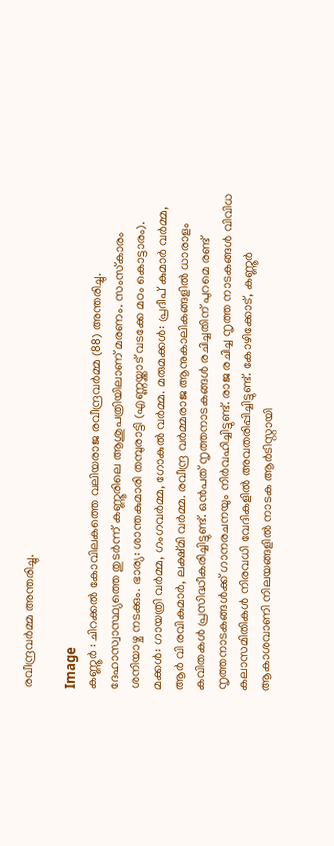രവീന്ദ്രവര്‍മ്മ അന്തരിച്ചു.

Image
കണ്ണൂർ : ചിറക്കല്‍ കോവിലകത്തെ വലിയരാജ രവീന്ദ്രവര്‍മ്മ (88) അന്തരിച്ചു. ദേഹാസ്വാസ്ഥ്യത്തെ തുടര്‍ന്ന് കണ്ണൂരിലെ ആശുപത്രിയിലാണ് മരണം. സംസ്‌കാരം ശനിയാഴ്ച നടക്കും. ഭാര്യ: ശാന്തകുമാരി തമ്പുരാട്ടി (എണ്ണയ്ക്കാട് വടക്കേ മഠം കൊട്ടാരം). മക്കള്‍: ഗായത്രി വര്‍മ്മ, ഗംഗവര്‍മ്മ, ഗോകുല്‍ വര്‍മ്മ. മരുമക്കള്‍: പ്രദീപ് കുമാര്‍ വര്‍മ്മ, ആര്‍ വി രവികുമാര്‍, ലക്ഷ്മി വര്‍മ്മ. രവീന്ദ്ര വര്‍മ്മരാജ ആനുകാലികങ്ങളില്‍ ധാരാളം കവിതകള്‍ പ്രസിദ്ധീകരിച്ചിട്ടുണ്ട്. ഒന്‍പത് നൃത്തനാടകങ്ങള്‍ രചിച്ചതിന് പുറമെ രണ്ട് നൃത്തനാടകങ്ങള്‍ക്ക് ഗാനരചനയും നിര്‍വഹിച്ചിട്ടുണ്ട്. രാജ രചിച്ച നൃത്ത നാടകങ്ങള്‍ വിവിധ കലാസമിതികള്‍ നിരവധി വേദികളില്‍ അവതരിപ്പിച്ചിട്ടുണ്ട്. കോഴിക്കോട്, കണ്ണൂര്‍ ആകാശവാണി നിലയങ്ങളില്‍ നാടക ആര്‍ടിസ്റ്റായി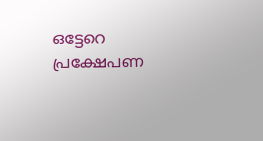ഒട്ടേറെ പ്രക്ഷേപണ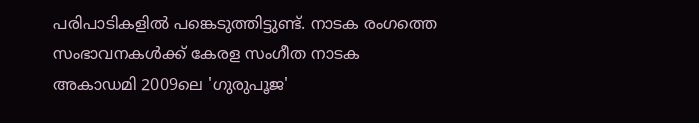പരിപാടികളില്‍ പങ്കെടുത്തിട്ടുണ്ട്. നാടക രംഗത്തെ സംഭാവനകള്‍ക്ക് കേരള സംഗീത നാടക അകാഡമി 2009ലെ 'ഗുരുപൂജ'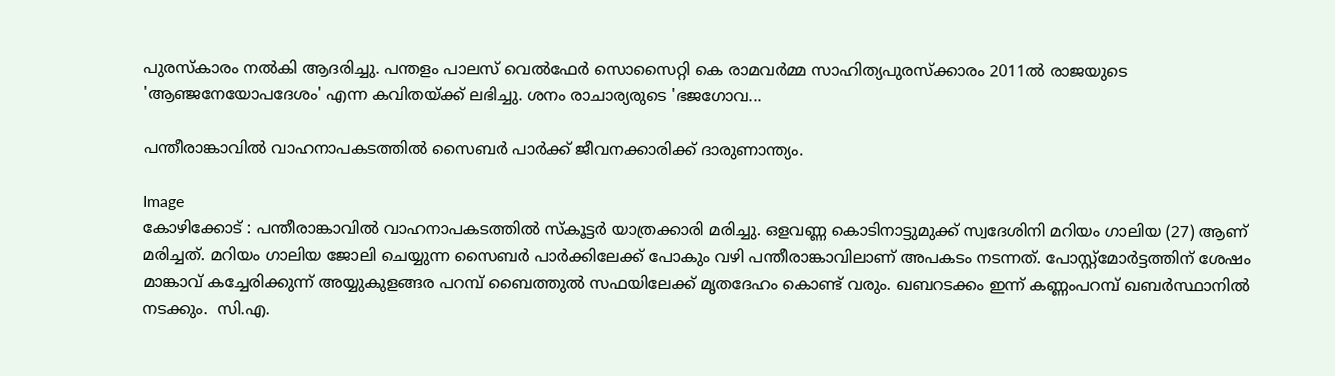പുരസ്‌കാരം നല്‍കി ആദരിച്ചു. പന്തളം പാലസ് വെല്‍ഫേര്‍ സൊസൈറ്റി കെ രാമവര്‍മ്മ സാഹിത്യപുരസ്‌ക്കാരം 2011ല്‍ രാജയുടെ 'ആഞ്ജനേയോപദേശം' എന്ന കവിതയ്ക്ക് ലഭിച്ചു. ശനം രാചാര്യരുടെ 'ഭജഗോവ...

പന്തീരാങ്കാവില്‍ വാഹനാപകടത്തില്‍ സൈബർ പാർക്ക് ജീവനക്കാരിക്ക് ദാരുണാന്ത്യം.

Image
കോഴിക്കോട് : പന്തീരാങ്കാവില്‍ വാഹനാപകടത്തില്‍ സ്‌കൂട്ടര്‍ യാത്രക്കാരി മരിച്ചു. ഒളവണ്ണ കൊടിനാട്ടുമുക്ക് സ്വദേശിനി മറിയം ഗാലിയ (27) ആണ് മരിച്ചത്. മറിയം ഗാലിയ ജോലി ചെയ്യുന്ന സൈബര്‍ പാര്‍ക്കിലേക്ക് പോകും വഴി പന്തീരാങ്കാവിലാണ് അപകടം നടന്നത്. പോസ്റ്റ്മോർട്ടത്തിന് ശേഷം മാങ്കാവ് കച്ചേരിക്കുന്ന് അയ്യുകുളങ്ങര പറമ്പ് ബൈത്തുൽ സഫയിലേക്ക് മൃതദേഹം കൊണ്ട് വരും. ഖബറടക്കം ഇന്ന് കണ്ണംപറമ്പ് ഖബർസ്ഥാനിൽ നടക്കും.  സി.എ.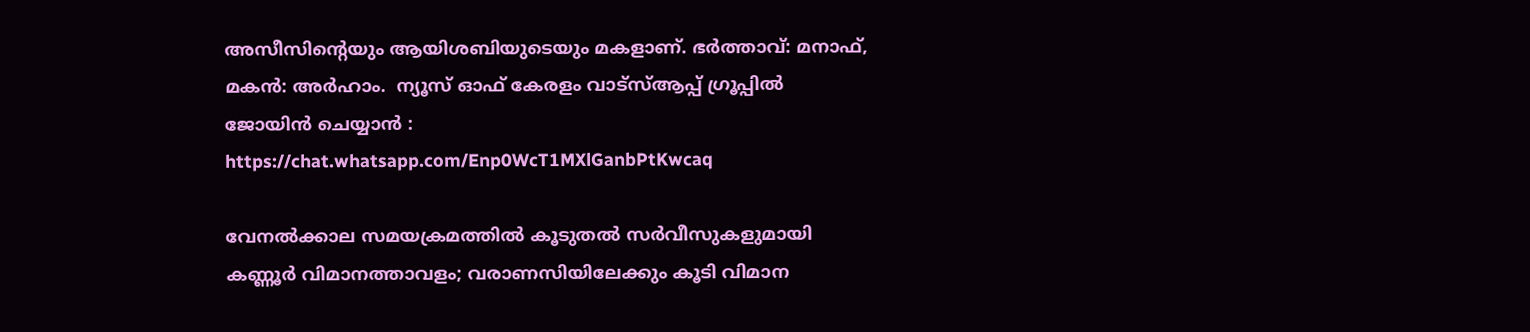അസീസിന്റെയും ആയിശബിയുടെയും മകളാണ്. ഭർത്താവ്: മനാഫ്, മകൻ: അർഹാം.  ന്യൂസ്‌ ഓഫ് കേരളം വാട്സ്ആപ്പ് ഗ്രൂപ്പിൽ ജോയിൻ ചെയ്യാൻ : https://chat.whatsapp.com/Enp0WcT1MXlGanbPtKwcaq

വേനൽക്കാല സമയക്രമത്തിൽ കൂടുതൽ സർവീസുകളുമായി കണ്ണൂർ വിമാനത്താവളം; വരാണസിയിലേക്കും കൂടി വിമാന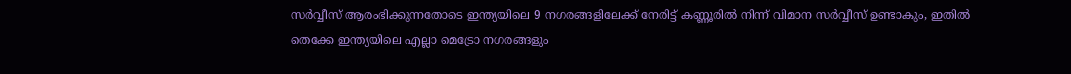സർവ്വീസ് ആരംഭിക്കുന്നതോടെ ഇന്ത്യയിലെ 9 നഗരങ്ങളിലേക്ക് നേരിട്ട് കണ്ണൂരിൽ നിന്ന് വിമാന സർവ്വീസ് ഉണ്ടാകും, ഇതിൽ തെക്കേ ഇന്ത്യയിലെ എല്ലാ മെട്രോ നഗരങ്ങളും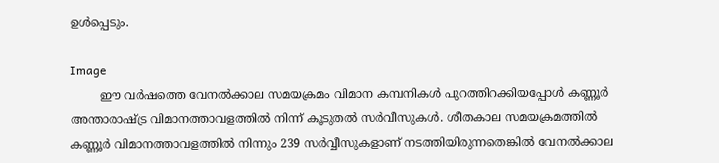ഉൾപ്പെടും.

Image
        ഈ വർഷത്തെ വേനൽക്കാല സമയക്രമം വിമാന കമ്പനികൾ പുറത്തിറക്കിയപ്പോൾ കണ്ണൂർ അന്താരാഷ്ട്ര വിമാനത്താവളത്തിൽ നിന്ന് കൂടുതൽ സർവീസുകൾ. ശീതകാല സമയക്രമത്തിൽ കണ്ണൂർ വിമാനത്താവളത്തിൽ നിന്നും 239 സർവ്വീസുകളാണ് നടത്തിയിരുന്നതെങ്കിൽ വേനൽക്കാല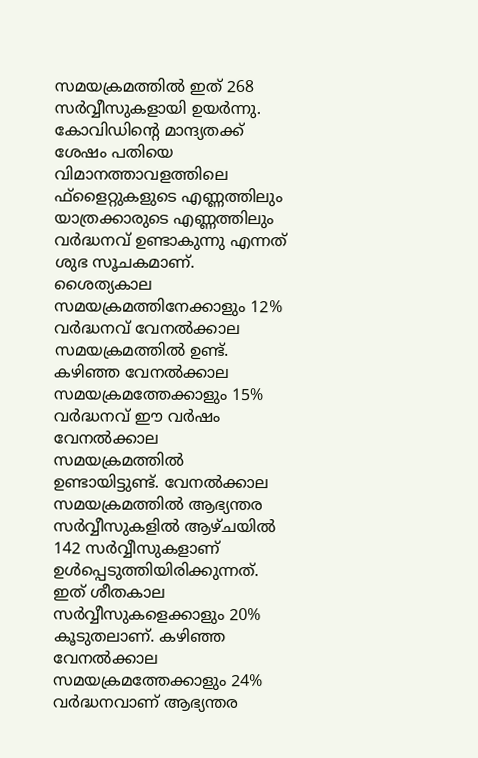സമയക്രമത്തിൽ ഇത് 268 സർവ്വീസുകളായി ഉയർന്നു. കോവിഡിന്റെ മാന്ദ്യതക്ക് ശേഷം പതിയെ വിമാനത്താവളത്തിലെ ഫ്‌ളൈറ്റുകളുടെ എണ്ണത്തിലും യാത്രക്കാരുടെ എണ്ണത്തിലും വർദ്ധനവ് ഉണ്ടാകുന്നു എന്നത് ശുഭ സൂചകമാണ്. ശൈത്യകാല സമയക്രമത്തിനേക്കാളും 12% വർദ്ധനവ് വേനൽക്കാല സമയക്രമത്തിൽ ഉണ്ട്. കഴിഞ്ഞ വേനൽക്കാല സമയക്രമത്തേക്കാളും 15% വർദ്ധനവ് ഈ വർഷം വേനൽക്കാല സമയക്രമത്തിൽ ഉണ്ടായിട്ടുണ്ട്. വേനൽക്കാല സമയക്രമത്തിൽ ആഭ്യന്തര സർവ്വീസുകളിൽ ആഴ്ചയിൽ 142 സർവ്വീസുകളാണ് ഉൾപ്പെടുത്തിയിരിക്കുന്നത്. ഇത് ശീതകാല സർവ്വീസുകളെക്കാളും 20% കൂടുതലാണ്. കഴിഞ്ഞ വേനൽക്കാല സമയക്രമത്തേക്കാളും 24% വർദ്ധനവാണ് ആഭ്യന്തര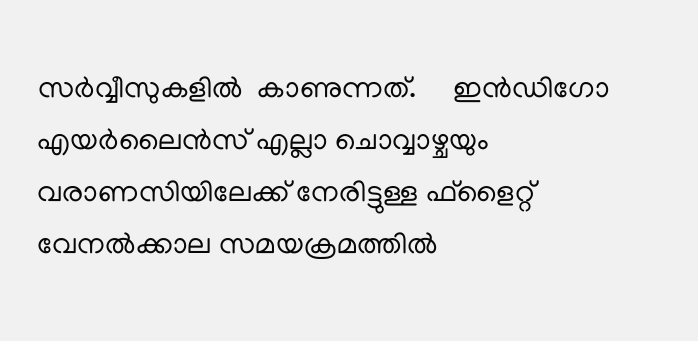സർവ്വീസുകളിൽ  കാണുന്നത്.     ഇൻഡിഗോ എയർലൈൻസ് എല്ലാ ചൊവ്വാഴ്ചയും വരാണസിയിലേക്ക് നേരിട്ടുള്ള ഫ്‌ളൈറ്റ് വേനൽക്കാല സമയക്രമത്തിൽ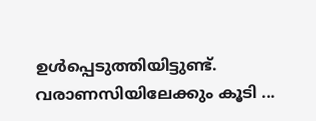ഉൾപ്പെടുത്തിയിട്ടുണ്ട്. വരാണസിയിലേക്കും കൂടി ...